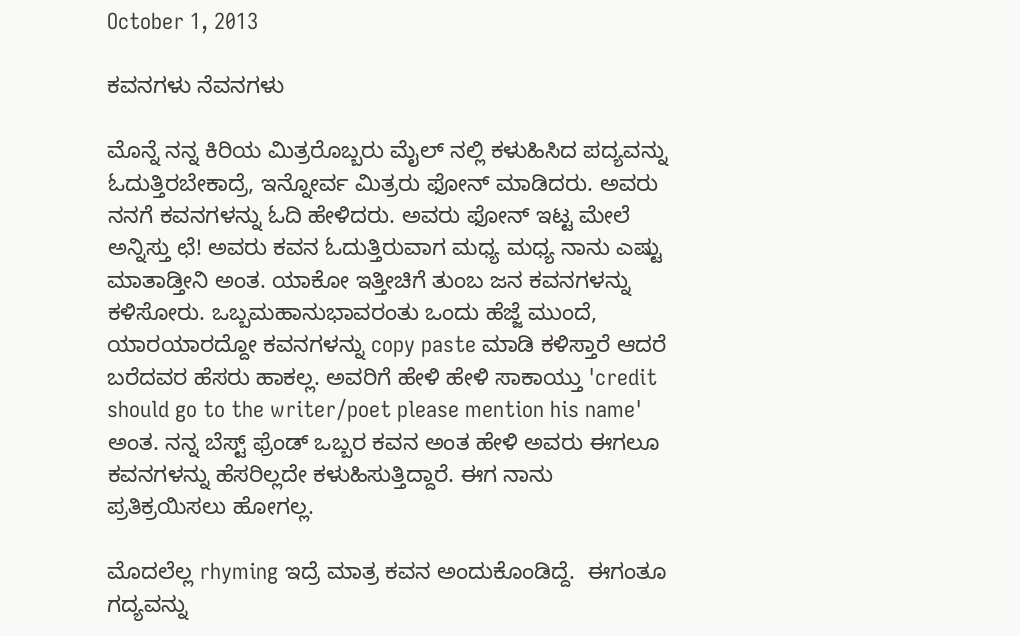October 1, 2013

ಕವನಗಳು ನೆವನಗಳು

ಮೊನ್ನೆ ನನ್ನ ಕಿರಿಯ ಮಿತ್ರರೊಬ್ಬರು ಮೈಲ್ ನಲ್ಲಿ ಕಳುಹಿಸಿದ ಪದ್ಯವನ್ನು ಓದುತ್ತಿರಬೇಕಾದ್ರೆ, ಇನ್ನೋರ್ವ ಮಿತ್ರರು ಫೋನ್ ಮಾಡಿದರು. ಅವರು ನನಗೆ ಕವನಗಳನ್ನು ಓದಿ ಹೇಳಿದರು. ಅವರು ಫೋನ್ ಇಟ್ಟ ಮೇಲೆ ಅನ್ನಿಸ್ತು ಛೆ! ಅವರು ಕವನ ಓದುತ್ತಿರುವಾಗ ಮಧ್ಯ ಮಧ್ಯ ನಾನು ಎಷ್ಟು ಮಾತಾಡ್ತೀನಿ ಅಂತ. ಯಾಕೋ ಇತ್ತೀಚಿಗೆ ತುಂಬ ಜನ ಕವನಗಳನ್ನು ಕಳಿಸೋರು. ಒಬ್ಬಮಹಾನುಭಾವರಂತು ಒಂದು ಹೆಜ್ಜೆ ಮುಂದೆ, ಯಾರಯಾರದ್ದೋ ಕವನಗಳನ್ನು copy paste ಮಾಡಿ ಕಳಿಸ್ತಾರೆ ಆದರೆ ಬರೆದವರ ಹೆಸರು ಹಾಕಲ್ಲ. ಅವರಿಗೆ ಹೇಳಿ ಹೇಳಿ ಸಾಕಾಯ್ತು 'credit should go to the writer/poet please mention his name' ಅಂತ. ನನ್ನ ಬೆಸ್ಟ್ ಫ್ರೆಂಡ್ ಒಬ್ಬರ ಕವನ ಅಂತ ಹೇಳಿ ಅವರು ಈಗಲೂ ಕವನಗಳನ್ನು ಹೆಸರಿಲ್ಲದೇ ಕಳುಹಿಸುತ್ತಿದ್ದಾರೆ. ಈಗ ನಾನು ಪ್ರತಿಕ್ರಯಿಸಲು ಹೋಗಲ್ಲ.

ಮೊದಲೆಲ್ಲ rhyming ಇದ್ರೆ ಮಾತ್ರ ಕವನ ಅಂದುಕೊಂಡಿದ್ದೆ.  ಈಗಂತೂ ಗದ್ಯವನ್ನು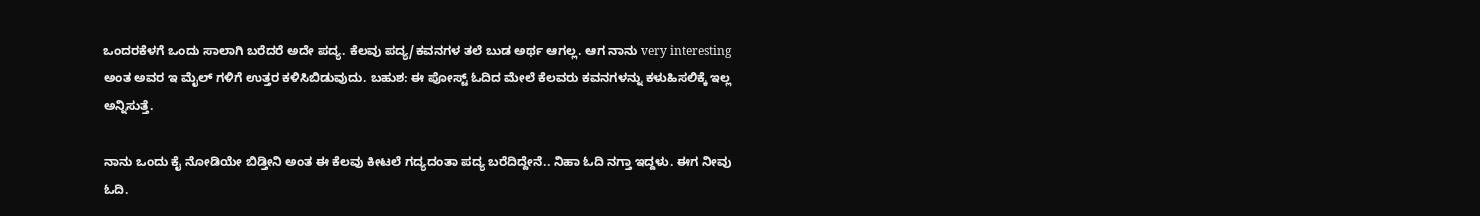ಒಂದರಕೆಳಗೆ ಒಂದು ಸಾಲಾಗಿ ಬರೆದರೆ ಅದೇ ಪದ್ಯ. ಕೆಲವು ಪದ್ಯ/ಕವನಗಳ ತಲೆ ಬುಡ ಅರ್ಥ ಆಗಲ್ಲ. ಆಗ ನಾನು very interesting ಅಂತ ಅವರ ಇ ಮೈಲ್ ಗಳಿಗೆ ಉತ್ತರ ಕಳಿಸಿಬಿಡುವುದು. ಬಹುಶ: ಈ ಪೋಸ್ಟ್ ಓದಿದ ಮೇಲೆ ಕೆಲವರು ಕವನಗಳನ್ನು ಕಳುಹಿಸಲಿಕ್ಕೆ ಇಲ್ಲ ಅನ್ನಿಸುತ್ತೆ.

ನಾನು ಒಂದು ಕೈ ನೋಡಿಯೇ ಬಿಡ್ತೀನಿ ಅಂತ ಈ ಕೆಲವು ಕೀಟಲೆ ಗದ್ಯದಂತಾ ಪದ್ಯ ಬರೆದಿದ್ದೇನೆ.. ನಿಹಾ ಓದಿ ನಗ್ತಾ ಇದ್ದಳು. ಈಗ ನೀವು ಓದಿ.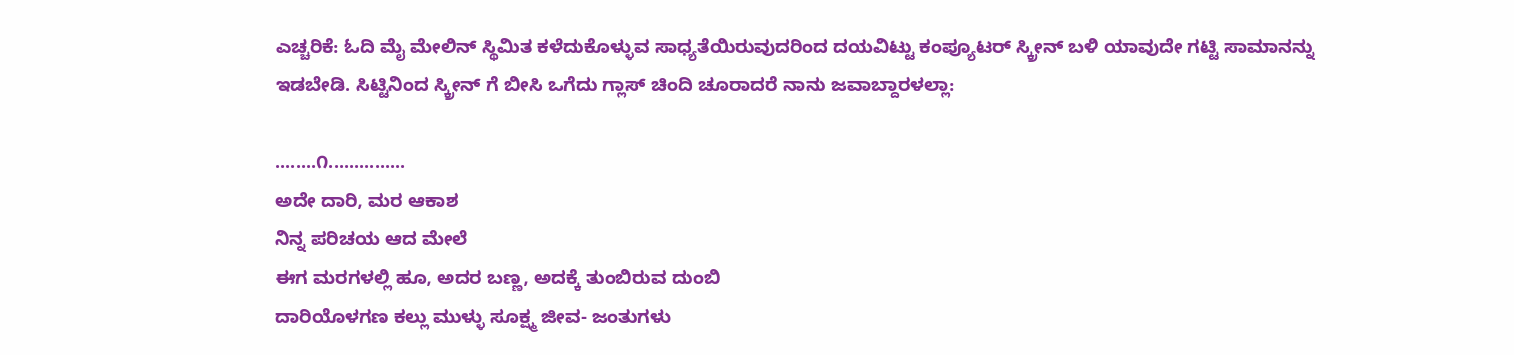ಎಚ್ಚರಿಕೆ: ಓದಿ ಮೈ ಮೇಲಿನ್ ಸ್ಥಿಮಿತ ಕಳೆದುಕೊಳ್ಳುವ ಸಾಧ್ಯತೆಯಿರುವುದರಿಂದ ದಯವಿಟ್ಟು ಕಂಪ್ಯೂಟರ್ ಸ್ಕ್ರೀನ್ ಬಳಿ ಯಾವುದೇ ಗಟ್ಟಿ ಸಾಮಾನನ್ನು ಇಡಬೇಡಿ. ಸಿಟ್ಟಿನಿಂದ ಸ್ಕ್ರೀನ್ ಗೆ ಬೀಸಿ ಒಗೆದು ಗ್ಲಾಸ್ ಚಿಂದಿ ಚೂರಾದರೆ ನಾನು ಜವಾಬ್ದಾರಳಲ್ಲಾ:

........೧...............
ಅದೇ ದಾರಿ, ಮರ ಆಕಾಶ
ನಿನ್ನ ಪರಿಚಯ ಆದ ಮೇಲೆ
ಈಗ ಮರಗಳಲ್ಲಿ ಹೂ, ಅದರ ಬಣ್ಣ, ಅದಕ್ಕೆ ತುಂಬಿರುವ ದುಂಬಿ
ದಾರಿಯೊಳಗಣ ಕಲ್ಲು ಮುಳ್ಳು ಸೂಕ್ಷ್ಮ ಜೀವ- ಜಂತುಗಳು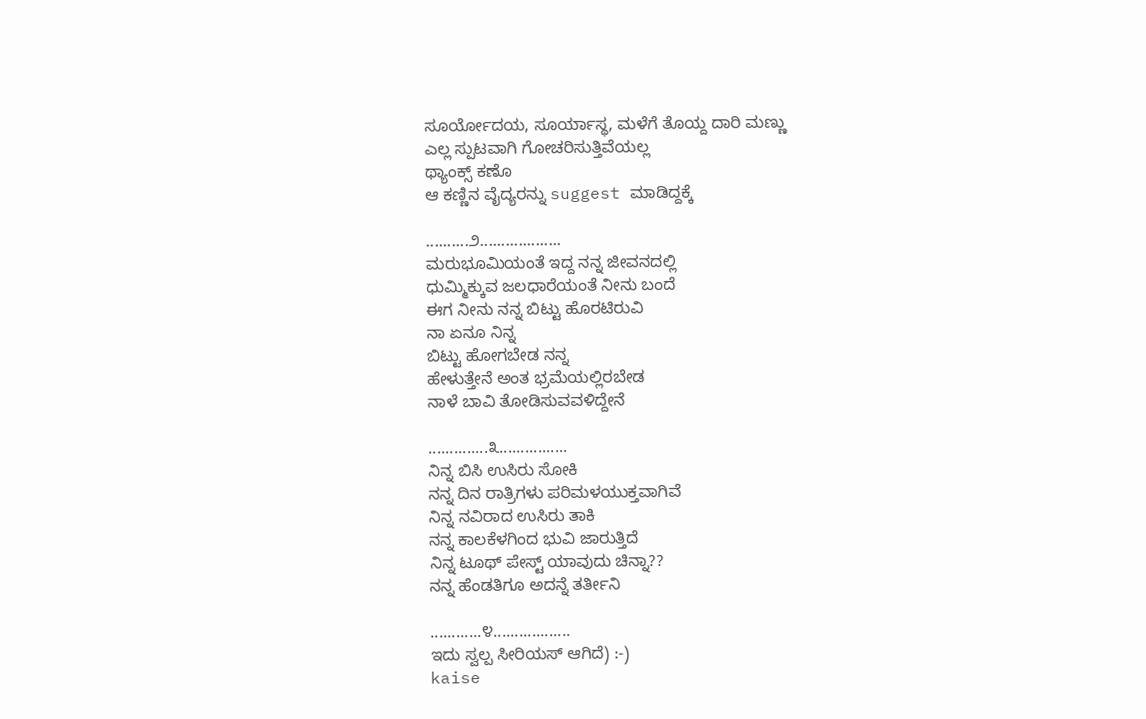ಸೂರ್ಯೋದಯ, ಸೂರ್ಯಾಸ್ಥ, ಮಳೆಗೆ ತೊಯ್ದ ದಾರಿ ಮಣ್ಣು
ಎಲ್ಲ ಸ್ಪುಟವಾಗಿ ಗೋಚರಿಸುತ್ತಿವೆಯಲ್ಲ
ಥ್ಯಾಂಕ್ಸ್ ಕಣೊ
ಆ ಕಣ್ಣಿನ ವೈದ್ಯರನ್ನು suggest ಮಾಡಿದ್ದಕ್ಕೆ

..........೨...................
ಮರುಭೂಮಿಯಂತೆ ಇದ್ದ ನನ್ನ ಜೀವನದಲ್ಲಿ
ಧುಮ್ಮಿಕ್ಕುವ ಜಲಧಾರೆಯಂತೆ ನೀನು ಬಂದೆ
ಈಗ ನೀನು ನನ್ನ ಬಿಟ್ಟು ಹೊರಟಿರುವಿ
ನಾ ಏನೂ ನಿನ್ನ
ಬಿಟ್ಟು ಹೋಗಬೇಡ ನನ್ನ
ಹೇಳುತ್ತೇನೆ ಅಂತ ಭ್ರಮೆಯಲ್ಲಿರಬೇಡ
ನಾಳೆ ಬಾವಿ ತೋಡಿಸುವವಳಿದ್ದೇನೆ

..............೩................
ನಿನ್ನ ಬಿಸಿ ಉಸಿರು ಸೋಕಿ
ನನ್ನ ದಿನ ರಾತ್ರಿಗಳು ಪರಿಮಳಯುಕ್ತವಾಗಿವೆ
ನಿನ್ನ ನವಿರಾದ ಉಸಿರು ತಾಕಿ
ನನ್ನ ಕಾಲಕೆಳಗಿಂದ ಭುವಿ ಜಾರುತ್ತಿದೆ
ನಿನ್ನ ಟೂಥ್ ಪೇಸ್ಟ್ ಯಾವುದು ಚಿನ್ನಾ??
ನನ್ನ ಹೆಂಡತಿಗೂ ಅದನ್ನೆ ತರ್ತೀನಿ

............೪..................
ಇದು ಸ್ವಲ್ಪ ಸೀರಿಯಸ್ ಆಗಿದೆ) :-)
kaise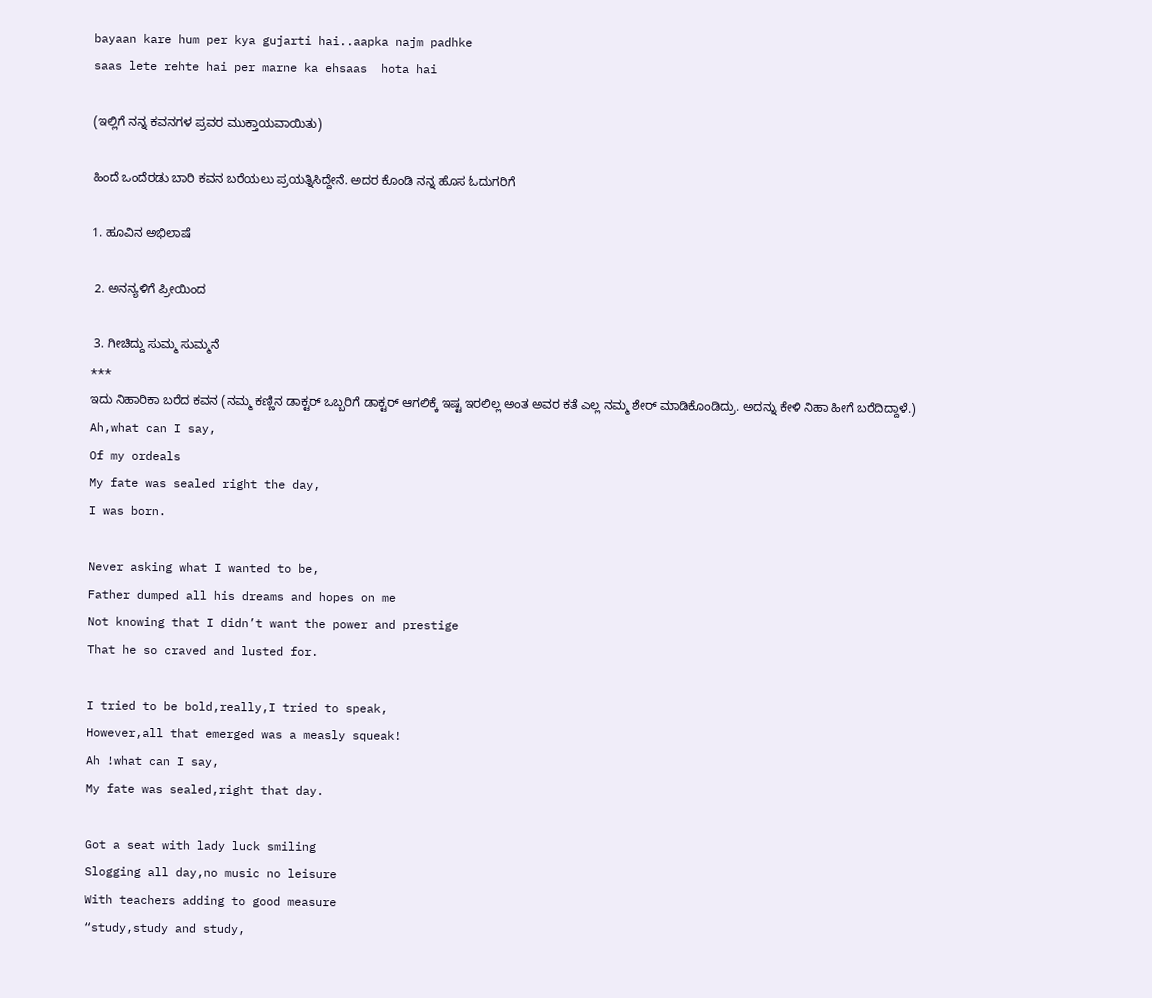bayaan kare hum per kya gujarti hai..aapka najm padhke
saas lete rehte hai per marne ka ehsaas  hota hai

(ಇಲ್ಲಿಗೆ ನನ್ನ ಕವನಗಳ ಪ್ರವರ ಮುಕ್ತಾಯವಾಯಿತು)

ಹಿಂದೆ ಒಂದೆರಡು ಬಾರಿ ಕವನ ಬರೆಯಲು ಪ್ರಯತ್ನಿಸಿದ್ದೇನೆ. ಅದರ ಕೊಂಡಿ ನನ್ನ ಹೊಸ ಓದುಗರಿಗೆ

1. ಹೂವಿನ ಅಭಿಲಾಷೆ

 2. ಅನನ್ಯಳಿಗೆ ಪ್ರೀಯಿಂದ

 3. ಗೀಚಿದ್ದು ಸುಮ್ಮ ಸುಮ್ಮನೆ
***
ಇದು ನಿಹಾರಿಕಾ ಬರೆದ ಕವನ (ನಮ್ಮ ಕಣ್ಣಿನ ಡಾಕ್ಟರ್ ಒಬ್ಬರಿಗೆ ಡಾಕ್ಟರ್ ಆಗಲಿಕ್ಕೆ ಇಷ್ಟ ಇರಲಿಲ್ಲ ಅಂತ ಅವರ ಕತೆ ಎಲ್ಲ ನಮ್ಮ ಶೇರ್ ಮಾಡಿಕೊಂಡಿದ್ರು. ಅದನ್ನು ಕೇಳಿ ನಿಹಾ ಹೀಗೆ ಬರೆದಿದ್ದಾಳೆ.)
Ah,what can I say,
Of my ordeals
My fate was sealed right the day,
I was born.

Never asking what I wanted to be,
Father dumped all his dreams and hopes on me
Not knowing that I didn’t want the power and prestige
That he so craved and lusted for.

I tried to be bold,really,I tried to speak,
However,all that emerged was a measly squeak!
Ah !what can I say,
My fate was sealed,right that day.

Got a seat with lady luck smiling
Slogging all day,no music no leisure
With teachers adding to good measure
“study,study and study,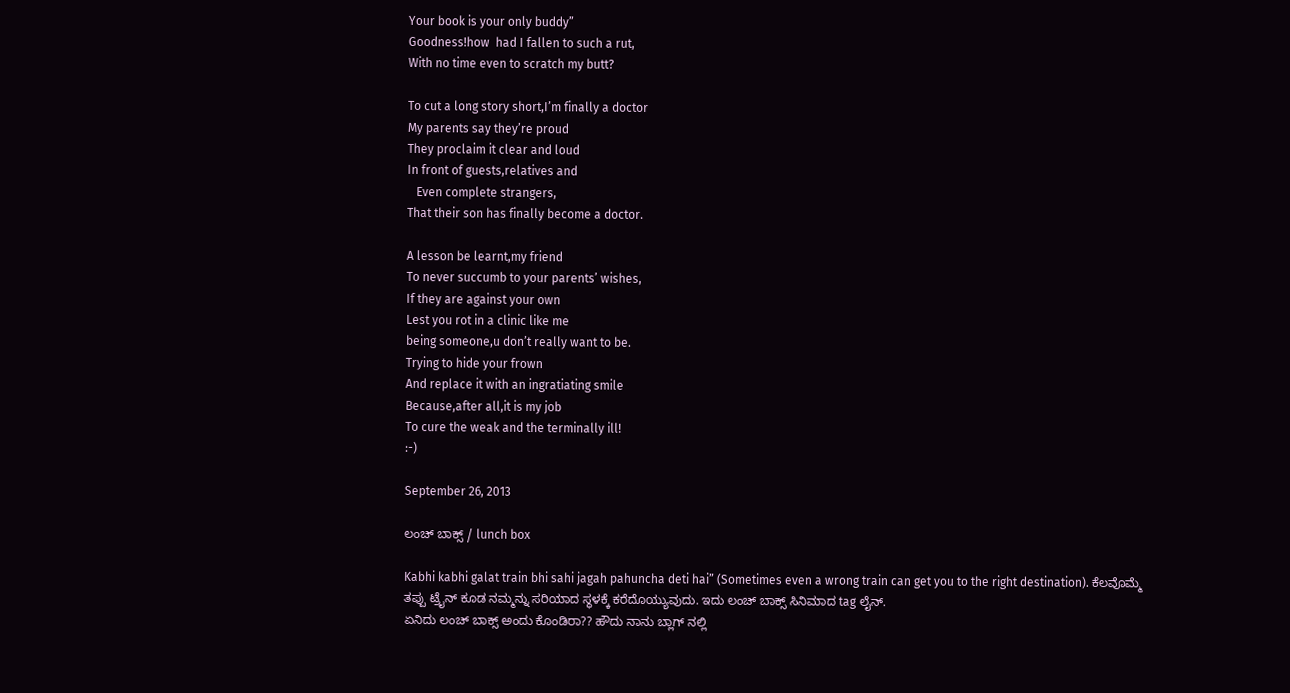Your book is your only buddy”
Goodness!how  had I fallen to such a rut,
With no time even to scratch my butt?

To cut a long story short,I’m finally a doctor
My parents say they’re proud
They proclaim it clear and loud
In front of guests,relatives and
   Even complete strangers,
That their son has finally become a doctor.

A lesson be learnt,my friend
To never succumb to your parents’ wishes,
If they are against your own
Lest you rot in a clinic like me
being someone,u don’t really want to be.
Trying to hide your frown
And replace it with an ingratiating smile
Because,after all,it is my job
To cure the weak and the terminally ill!
:-)

September 26, 2013

ಲಂಚ್ ಬಾಕ್ಸ್ / lunch box

Kabhi kabhi galat train bhi sahi jagah pahuncha deti hai” (Sometimes even a wrong train can get you to the right destination). ಕೆಲವೊಮ್ಮೆ ತಪ್ಪು ಟ್ರೈನ್ ಕೂಡ ನಮ್ಮನ್ನು ಸರಿಯಾದ ಸ್ಥಳಕ್ಕೆ ಕರೆದೊಯ್ಯುವುದು. ಇದು ಲಂಚ್ ಬಾಕ್ಸ್ ಸಿನಿಮಾದ tag ಲೈನ್.
ಏನಿದು ಲಂಚ್ ಬಾಕ್ಸ್ ಅಂದು ಕೊಂಡಿರಾ?? ಹೌದು ನಾನು ಬ್ಲಾಗ್ ನಲ್ಲಿ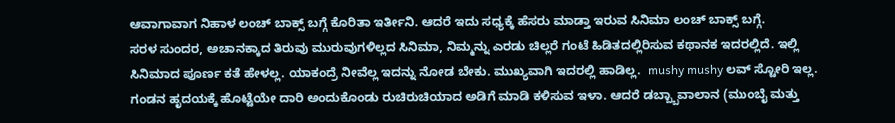ಆವಾಗಾವಾಗ ನಿಹಾಳ ಲಂಚ್ ಬಾಕ್ಸ್ ಬಗ್ಗೆ ಕೊರಿತಾ ಇರ್ತೀನಿ. ಆದರೆ ಇದು ಸಧ್ಯಕ್ಕೆ ಹೆಸರು ಮಾಡ್ತಾ ಇರುವ ಸಿನಿಮಾ ಲಂಚ್ ಬಾಕ್ಸ್ ಬಗ್ಗೆ.
ಸರಳ ಸುಂದರ, ಅಚಾನಕ್ಕಾದ ತಿರುವು ಮುರುವುಗಳಿಲ್ಲದ ಸಿನಿಮಾ, ನಿಮ್ಮನ್ನು ಎರಡು ಚಿಲ್ಲರೆ ಗಂಟೆ ಹಿಡಿತದಲ್ಲಿರಿಸುವ ಕಥಾನಕ ಇದರಲ್ಲಿದೆ. ಇಲ್ಲಿ ಸಿನಿಮಾದ ಪೂರ್ಣ ಕತೆ ಹೇಳಲ್ಲ. ಯಾಕಂದ್ರೆ ನೀವೆಲ್ಲ ಇದನ್ನು ನೋಡ ಬೇಕು. ಮುಖ್ಯವಾಗಿ ಇದರಲ್ಲಿ ಹಾಡಿಲ್ಲ.  mushy mushy ಲವ್ ಸ್ಟೋರಿ ಇಲ್ಲ.
ಗಂಡನ ಹೃದಯಕ್ಕೆ ಹೊಟ್ಟೆಯೇ ದಾರಿ ಅಂದುಕೊಂಡು ರುಚಿರುಚಿಯಾದ ಅಡಿಗೆ ಮಾಡಿ ಕಳಿಸುವ ಇಳಾ. ಆದರೆ ಡಬ್ಬ್ಬಾವಾಲಾನ (ಮುಂಬೈ ಮತ್ತು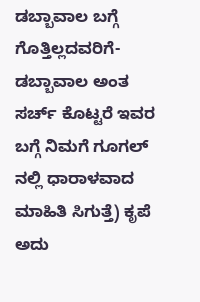ಡಬ್ಬಾವಾಲ ಬಗ್ಗೆ ಗೊತ್ತಿಲ್ಲದವರಿಗೆ- ಡಬ್ಬಾವಾಲ ಅಂತ ಸರ್ಚ್ ಕೊಟ್ಟರೆ ಇವರ ಬಗ್ಗೆ ನಿಮಗೆ ಗೂಗಲ್ ನಲ್ಲಿ ಧಾರಾಳವಾದ ಮಾಹಿತಿ ಸಿಗುತ್ತೆ) ಕೃಪೆ ಅದು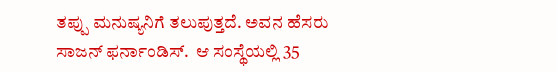ತಪ್ಪು ಮನುಷ್ಯನಿಗೆ ತಲುಪುತ್ತದೆ. ಅವನ ಹೆಸರು ಸಾಜನ್ ಫರ್ನಾಂಡಿಸ್.  ಆ ಸಂಸ್ಥೆಯಲ್ಲಿ 35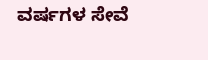ವರ್ಷಗಳ ಸೇವೆ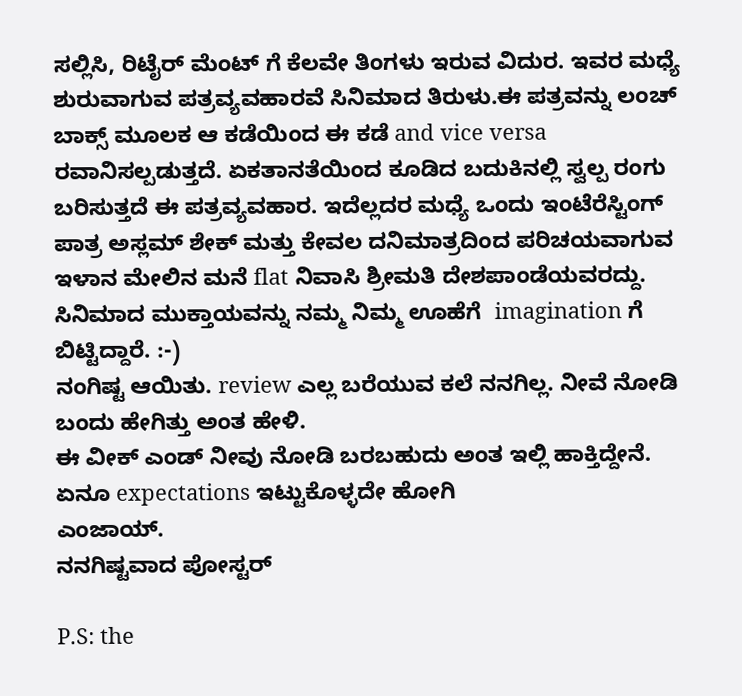ಸಲ್ಲಿಸಿ, ರಿಟೈರ್ ಮೆಂಟ್ ಗೆ ಕೆಲವೇ ತಿಂಗಳು ಇರುವ ವಿದುರ. ಇವರ ಮಧ್ಯೆ ಶುರುವಾಗುವ ಪತ್ರವ್ಯವಹಾರವೆ ಸಿನಿಮಾದ ತಿರುಳು.ಈ ಪತ್ರವನ್ನು ಲಂಚ್ ಬಾಕ್ಸ್ ಮೂಲಕ ಆ ಕಡೆಯಿಂದ ಈ ಕಡೆ and vice versa ರವಾನಿಸಲ್ಪಡುತ್ತದೆ. ಏಕತಾನತೆಯಿಂದ ಕೂಡಿದ ಬದುಕಿನಲ್ಲಿ ಸ್ವಲ್ಪ ರಂಗು ಬರಿಸುತ್ತದೆ ಈ ಪತ್ರವ್ಯವಹಾರ. ಇದೆಲ್ಲದರ ಮಧ್ಯೆ ಒಂದು ಇಂಟೆರೆಸ್ಟಿಂಗ್ ಪಾತ್ರ ಅಸ್ಲಮ್ ಶೇಕ್ ಮತ್ತು ಕೇವಲ ದನಿಮಾತ್ರದಿಂದ ಪರಿಚಯವಾಗುವ ಇಳಾನ ಮೇಲಿನ ಮನೆ flat ನಿವಾಸಿ ಶ್ರೀಮತಿ ದೇಶಪಾಂಡೆಯವರದ್ದು. ಸಿನಿಮಾದ ಮುಕ್ತಾಯವನ್ನು ನಮ್ಮ ನಿಮ್ಮ ಊಹೆಗೆ  imagination ಗೆ ಬಿಟ್ಟಿದ್ದಾರೆ. :-)
ನಂಗಿಷ್ಟ ಆಯಿತು. review ಎಲ್ಲ ಬರೆಯುವ ಕಲೆ ನನಗಿಲ್ಲ. ನೀವೆ ನೋಡಿ ಬಂದು ಹೇಗಿತ್ತು ಅಂತ ಹೇಳಿ.
ಈ ವೀಕ್ ಎಂಡ್ ನೀವು ನೋಡಿ ಬರಬಹುದು ಅಂತ ಇಲ್ಲಿ ಹಾಕ್ತಿದ್ದೇನೆ. ಏನೂ expectations ಇಟ್ಟುಕೊಳ್ಳದೇ ಹೋಗಿ
ಎಂಜಾಯ್.
ನನಗಿಷ್ಟವಾದ ಪೋಸ್ಟರ್

P.S: the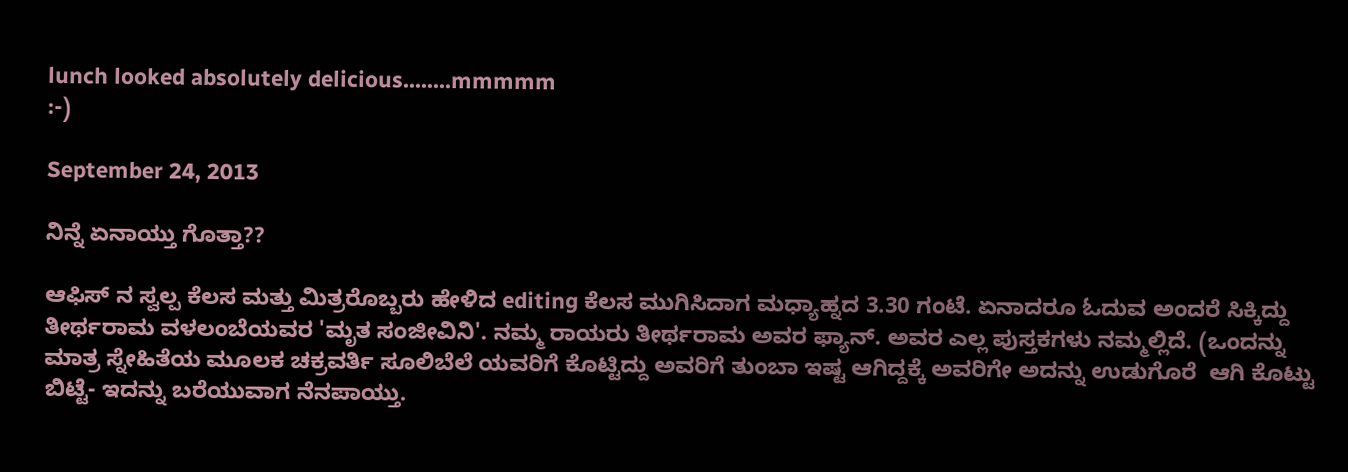lunch looked absolutely delicious........mmmmm
:-)

September 24, 2013

ನಿನ್ನೆ ಏನಾಯ್ತು ಗೊತ್ತಾ??

ಆಫಿಸ್ ನ ಸ್ವಲ್ಪ ಕೆಲಸ ಮತ್ತು ಮಿತ್ರರೊಬ್ಬರು ಹೇಳಿದ editing ಕೆಲಸ ಮುಗಿಸಿದಾಗ ಮಧ್ಯಾಹ್ನದ 3.30 ಗಂಟೆ. ಏನಾದರೂ ಓದುವ ಅಂದರೆ ಸಿಕ್ಕಿದ್ದು ತೀರ್ಥರಾಮ ವಳಲಂಬೆಯವರ 'ಮೃತ ಸಂಜೀವಿನಿ'. ನಮ್ಮ ರಾಯರು ತೀರ್ಥರಾಮ ಅವರ ಫ್ಯಾನ್. ಅವರ ಎಲ್ಲ ಪುಸ್ತಕಗಳು ನಮ್ಮಲ್ಲಿದೆ. (ಒಂದನ್ನು ಮಾತ್ರ ಸ್ನೇಹಿತೆಯ ಮೂಲಕ ಚಕ್ರವರ್ತಿ ಸೂಲಿಬೆಲೆ ಯವರಿಗೆ ಕೊಟ್ಟಿದ್ದು ಅವರಿಗೆ ತುಂಬಾ ಇಷ್ಟ ಆಗಿದ್ದಕ್ಕೆ ಅವರಿಗೇ ಅದನ್ನು ಉಡುಗೊರೆ  ಆಗಿ ಕೊಟ್ಟು ಬಿಟ್ಟೆ- ಇದನ್ನು ಬರೆಯುವಾಗ ನೆನಪಾಯ್ತು.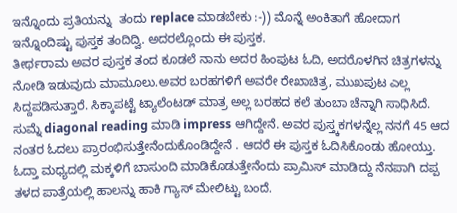ಇನ್ನೊಂದು ಪ್ರತಿಯನ್ನು  ತಂದು replace ಮಾಡಬೇಕು :-)) ಮೊನ್ನೆ ಅಂಕಿತಾಗೆ ಹೋದಾಗ ಇನ್ನೊಂದಿಷ್ಟು ಪುಸ್ತಕ ತಂದಿದ್ವಿ. ಅದರಲ್ಲೊಂದು ಈ ಪುಸ್ತಕ.
ತೀರ್ಥರಾಮ ಅವರ ಪುಸ್ತಕ ತಂದ ಕೂಡಲೆ ನಾನು ಅದರ ಹಿಂಪುಟ ಓದಿ, ಅದರೊಳಗಿನ ಚಿತ್ರಗಳನ್ನು ನೋಡಿ ಇಡುವುದು ಮಾಮೂಲು.ಅವರ ಬರಹಗಳಿಗೆ ಅವರೇ ರೇಖಾಚಿತ್ರ, ಮುಖಪುಟ ಎಲ್ಲ ಸಿದ್ದಪಡಿಸುತ್ತಾರೆ. ಸಿಕ್ಕಾಪಟ್ಟೆ ಟ್ಯಾಲೆಂಟಡ್ ಮಾತ್ರ ಅಲ್ಲ ಬರಹದ ಕಲೆ ತುಂಬಾ ಚೆನ್ನಾಗಿ ಸಾಧಿಸಿದೆ. ಸುಮ್ನೆ diagonal reading ಮಾಡಿ impress ಆಗಿದ್ದೇನೆ. ಅವರ ಪುಸ್ತ್ಕಕಗಳನ್ನೆಲ್ಲ ನನಗೆ 45 ಆದ ನಂತರ ಓದಲು ಪ್ರಾರಂಭಿಸುತ್ತೇನೆಂದುಕೊಂಡಿದ್ದೇನೆ . ಆದರೆ ಈ ಪುಸ್ತಕ ಓದಿಸಿಕೊಂಡು ಹೋಯ್ತು. ಓದ್ತಾ ಮಧ್ಯದಲ್ಲಿ ಮಕ್ಕಳಿಗೆ ಬಾಸುಂದಿ ಮಾಡಿಕೊಡುತ್ತೇನೆಂದು ಪ್ರಾಮಿಸ್ ಮಾಡಿದ್ದು ನೆನಪಾಗಿ ದಪ್ಪ ತಳದ ಪಾತ್ರೆಯಲ್ಲಿ ಹಾಲನ್ನು ಹಾಕಿ ಗ್ಯಾಸ್ ಮೇಲಿಟ್ಟು ಬಂದೆ.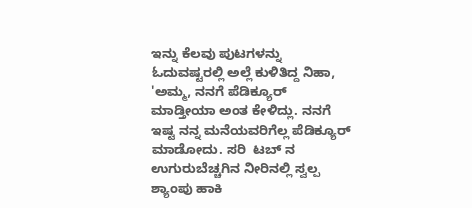ಇನ್ನು ಕೆಲವು ಪುಟಗಳನ್ನು ಓದುವಷ್ಟರಲ್ಲಿ ಅಲ್ಲೆ ಕುಳಿತಿದ್ದ ನಿಹಾ, 'ಅಮ್ಮ, ನನಗೆ ಪೆಡಿಕ್ಯೂರ್ ಮಾಡ್ತೀಯಾ ಅಂತ ಕೇಳಿದ್ಲು. ನನಗೆ ಇಷ್ಟ ನನ್ನ ಮನೆಯವರಿಗೆಲ್ಲ ಪೆಡಿಕ್ಯೂರ್ ಮಾಡೋದು. ಸರಿ  ಟಬ್ ನ ಉಗುರುಬೆಚ್ಚಗಿನ ನೀರಿನಲ್ಲಿ ಸ್ವಲ್ಪ ಶ್ಯಾಂಪು ಹಾಕಿ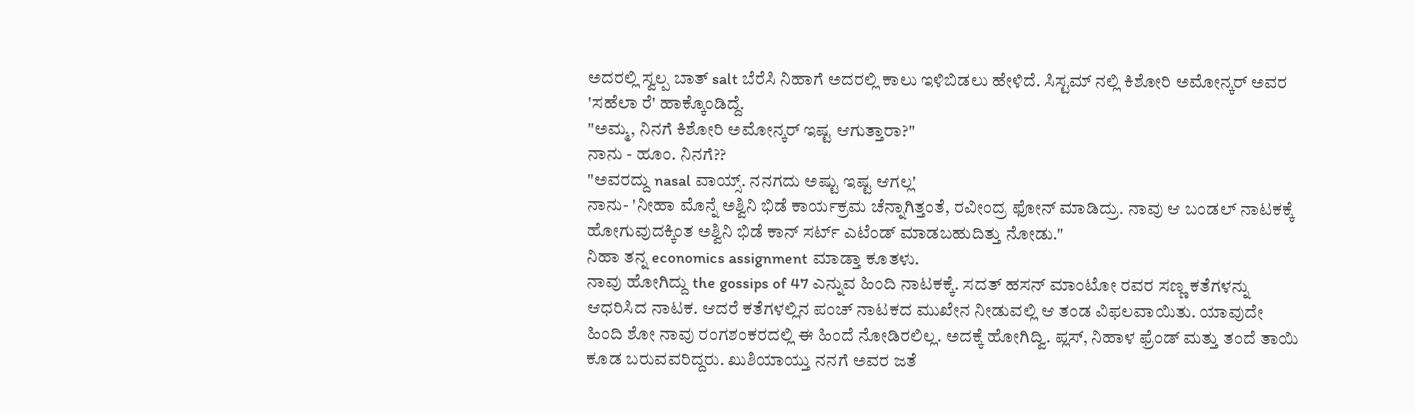ಅದರಲ್ಲಿ ಸ್ವಲ್ಪ ಬಾತ್ salt ಬೆರೆಸಿ ನಿಹಾಗೆ ಅದರಲ್ಲಿ ಕಾಲು ಇಳಿಬಿಡಲು ಹೇಳಿದೆ. ಸಿಸ್ಟಮ್ ನಲ್ಲಿ ಕಿಶೋರಿ ಅಮೋನ್ಕರ್ ಅವರ 'ಸಹೆಲಾ ರೆ' ಹಾಕ್ಕೊಂಡಿದ್ದೆ.
"ಅಮ್ಮ, ನಿನಗೆ ಕಿಶೋರಿ ಅಮೋನ್ಕರ್ ಇಷ್ಟ ಆಗುತ್ತಾರಾ?"
ನಾನು - ಹೂಂ. ನಿನಗೆ??
"ಅವರದ್ದು nasal ವಾಯ್ಸ್. ನನಗದು ಅಷ್ಟು ಇಷ್ಟ ಆಗಲ್ಲ'
ನಾನು- 'ನೀಹಾ ಮೊನ್ನೆ ಅಶ್ವಿನಿ ಭಿಡೆ ಕಾರ್ಯಕ್ರಮ ಚೆನ್ನಾಗಿತ್ತಂತೆ, ರವೀಂದ್ರ ಫೋನ್ ಮಾಡಿದ್ರು. ನಾವು ಆ ಬಂಡಲ್ ನಾಟಕಕ್ಕೆ ಹೋಗುವುದಕ್ಕಿಂತ ಅಶ್ವಿನಿ ಭಿಡೆ ಕಾನ್ ಸರ್ಟ್ ಎಟೆಂಡ್ ಮಾಡಬಹುದಿತ್ತು ನೋಡು."
ನಿಹಾ ತನ್ನ economics assignment ಮಾಡ್ತಾ ಕೂತಳು.
ನಾವು ಹೋಗಿದ್ದು the gossips of 47 ಎನ್ನುವ ಹಿಂದಿ ನಾಟಕಕ್ಕೆ. ಸದತ್ ಹಸನ್ ಮಾಂಟೋ ರವರ ಸಣ್ಣ ಕತೆಗಳನ್ನು ಆಧರಿಸಿದ ನಾಟಕ. ಆದರೆ ಕತೆಗಳಲ್ಲಿನ ಪಂಚ್ ನಾಟಕದ ಮುಖೇನ ನೀಡುವಲ್ಲಿ ಆ ತಂಡ ವಿಫಲವಾಯಿತು. ಯಾವುದೇ ಹಿಂದಿ ಶೋ ನಾವು ರಂಗಶಂಕರದಲ್ಲಿ ಈ ಹಿಂದೆ ನೋಡಿರಲಿಲ್ಲ. ಅದಕ್ಕೆ ಹೋಗಿದ್ವಿ. ಪ್ಲಸ್, ನಿಹಾಳ ಫ್ರೆಂಡ್ ಮತ್ತು ತಂದೆ ತಾಯಿ ಕೂಡ ಬರುವವರಿದ್ದರು. ಖುಶಿಯಾಯ್ತು ನನಗೆ ಅವರ ಜತೆ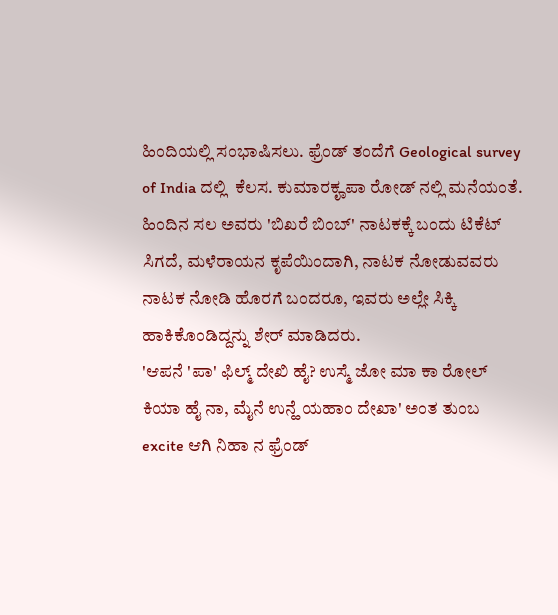ಹಿಂದಿಯಲ್ಲಿ ಸಂಭಾಷಿಸಲು. ಫ್ರೆಂಡ್ ತಂದೆಗೆ Geological survey of India ದಲ್ಲಿ  ಕೆಲಸ. ಕುಮಾರಕೄಪಾ ರೋಡ್ ನಲ್ಲಿ ಮನೆಯಂತೆ. ಹಿಂದಿನ ಸಲ ಅವರು 'ಬಿಖರೆ ಬಿಂಬ್' ನಾಟಕಕ್ಕೆ ಬಂದು ಟಿಕೆಟ್ ಸಿಗದೆ, ಮಳೆರಾಯನ ಕೃಪೆಯಿಂದಾಗಿ, ನಾಟಕ ನೋಡುವವರು ನಾಟಕ ನೋಡಿ ಹೊರಗೆ ಬಂದರೂ, ಇವರು ಅಲ್ಲೇ ಸಿಕ್ಕಿ ಹಾಕಿಕೊಂಡಿದ್ದನ್ನು ಶೇರ್ ಮಾಡಿದರು.
'ಆಪನೆ 'ಪಾ' ಫಿಲ್ಮ್ ದೇಖಿ ಹೈ? ಉಸ್ಮೆ ಜೋ ಮಾ ಕಾ ರೋಲ್ ಕಿಯಾ ಹೈ ನಾ, ಮೈನೆ ಉನ್ಹೆ ಯಹಾಂ ದೇಖಾ' ಅಂತ ತುಂಬ excite ಆಗಿ ನಿಹಾ ನ ಫ್ರೆಂಡ್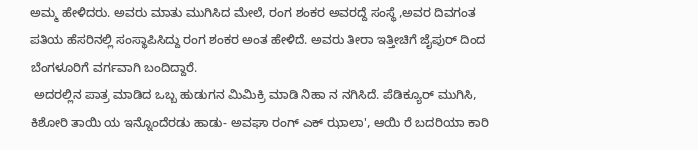ಅಮ್ಮ ಹೇಳಿದರು. ಅವರು ಮಾತು ಮುಗಿಸಿದ ಮೇಲೆ, ರಂಗ ಶಂಕರ ಅವರದ್ದೆ ಸಂಸ್ಥೆ ,ಅವರ ದಿವಗಂತ ಪತಿಯ ಹೆಸರಿನಲ್ಲಿ ಸಂಸ್ಥಾಪಿಸಿದ್ದು ರಂಗ ಶಂಕರ ಅಂತ ಹೇಳಿದೆ. ಅವರು ತೀರಾ ಇತ್ತೀಚಿಗೆ ಜೈಪುರ್ ದಿಂದ ಬೆಂಗಳೂರಿಗೆ ವರ್ಗವಾಗಿ ಬಂದಿದ್ದಾರೆ.
 ಅದರಲ್ಲಿನ ಪಾತ್ರ ಮಾಡಿದ ಒಬ್ಬ ಹುಡುಗನ ಮಿಮಿಕ್ರಿ ಮಾಡಿ ನಿಹಾ ನ ನಗಿಸಿದೆ. ಪೆಡಿಕ್ಯೂರ್ ಮುಗಿಸಿ, ಕಿಶೋರಿ ತಾಯಿ ಯ ಇನ್ನೊಂದೆರಡು ಹಾಡು- ಅವಘಾ ರಂಗ್ ಎಕ್ ಝಾಲಾ', ಆಯಿ ರೆ ಬದರಿಯಾ ಕಾರಿ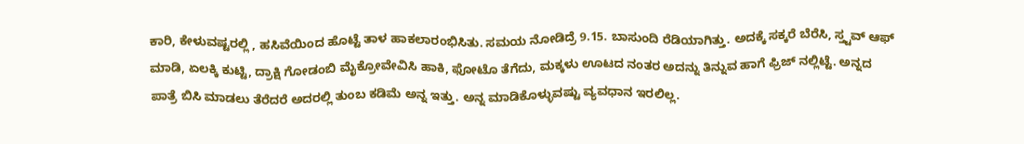ಕಾರಿ, ಕೇಳುವಷ್ಟರಲ್ಲಿ , ಹಸಿವೆಯಿಂದ ಹೊಟ್ಟೆ ತಾಳ ಹಾಕಲಾರಂಭಿಸಿತು. ಸಮಯ ನೋಡಿದ್ರೆ 9.15. ಬಾಸುಂದಿ ರೆಡಿಯಾಗಿತ್ತು. ಅದಕ್ಕೆ ಸಕ್ಕರೆ ಬೆರೆಸಿ, ಸ್ತ್ಟವ್ ಆಫ್ ಮಾಡಿ, ಏಲಕ್ಕಿ ಕುಟ್ಟಿ, ದ್ರಾಕ್ಷಿ ಗೋಡಂಬಿ ಮೈಕ್ರೋವೇವಿಸಿ ಹಾಕಿ, ಫೋಟೊ ತೆಗೆದು, ಮಕ್ಕಳು ಊಟದ ನಂತರ ಅದನ್ನು ತಿನ್ನುವ ಹಾಗೆ ಫ್ರಿಜ್ ನಲ್ಲಿಟ್ಟೆ. ಅನ್ನದ ಪಾತ್ರೆ ಬಿಸಿ ಮಾಡಲು ತೆರೆದರೆ ಅದರಲ್ಲಿ ತುಂಬ ಕಡಿಮೆ ಅನ್ನ ಇತ್ತು. ಅನ್ನ ಮಾಡಿಕೊಳ್ಳುವಷ್ಟು ವ್ಯವಧಾನ ಇರಲಿಲ್ಲ.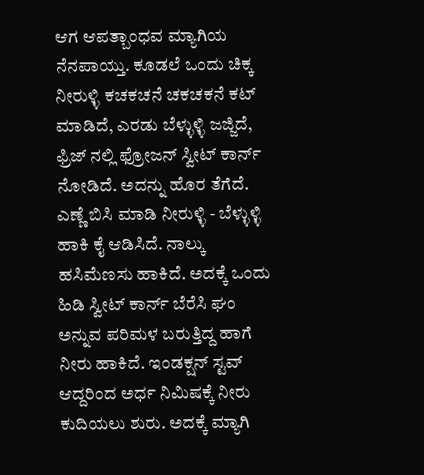ಆಗ ಆಪತ್ಬಾಂಧವ ಮ್ಯಾಗಿಯ ನೆನಪಾಯ್ತು. ಕೂಡಲೆ ಒಂದು ಚಿಕ್ಕ ನೀರುಳ್ಳಿ ಕಚಕಚನೆ ಚಕಚಕನೆ ಕಟ್ ಮಾಡಿದೆ, ಎರಡು ಬೆಳ್ಳುಳ್ಳಿ ಜಜ್ಜಿದೆ, ಫ್ರಿಜ್ ನಲ್ಲಿ ಫ್ರೋಜನ್ ಸ್ವೀಟ್ ಕಾರ್ನ್ ನೋಡಿದೆ. ಅದನ್ನು ಹೊರ ತೆಗೆದೆ. ಎಣ್ಣೆ ಬಿಸಿ ಮಾಡಿ ನೀರುಳ್ಳಿ - ಬೆಳ್ಳುಳ್ಳಿ ಹಾಕಿ ಕೈ ಆಡಿಸಿದೆ. ನಾಲ್ಕು ಹಸಿಮೆಣಸು ಹಾಕಿದೆ. ಅದಕ್ಕೆ ಒಂದು ಹಿಡಿ ಸ್ವೀಟ್ ಕಾರ್ನ್ ಬೆರೆಸಿ ಘಂ ಅನ್ನುವ ಪರಿಮಳ ಬರುತ್ತಿದ್ದ ಹಾಗೆ ನೀರು ಹಾಕಿದೆ. ಇಂಡಕ್ಷನ್ ಸ್ಟವ್ ಆದ್ದರಿಂದ ಅರ್ಧ ನಿಮಿಷಕ್ಕೆ ನೀರು ಕುದಿಯಲು ಶುರು. ಅದಕ್ಕೆ ಮ್ಯಾಗಿ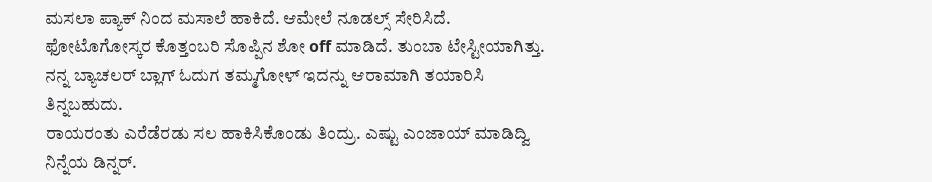ಮಸಲಾ ಪ್ಯಾಕ್ ನಿಂದ ಮಸಾಲೆ ಹಾಕಿದೆ. ಆಮೇಲೆ ನೂಡಲ್ಸ್ ಸೇರಿಸಿದೆ. ಫೋಟೊಗೋಸ್ಕರ ಕೊತ್ತಂಬರಿ ಸೊಪ್ಪಿನ ಶೋ off ಮಾಡಿದೆ. ತುಂಬಾ ಟೇಸ್ಟೀಯಾಗಿತ್ತು. ನನ್ನ ಬ್ಯಾಚಲರ್ ಬ್ಲಾಗ್ ಓದುಗ ತಮ್ಮಗೋಳ್ ಇದನ್ನು ಆರಾಮಾಗಿ ತಯಾರಿಸಿ ತಿನ್ನಬಹುದು.
ರಾಯರಂತು ಎರೆಡೆರಡು ಸಲ ಹಾಕಿಸಿಕೊಂಡು ತಿಂದ್ರು. ಎಷ್ಟು ಎಂಜಾಯ್ ಮಾಡಿದ್ವಿ ನಿನ್ನೆಯ ಡಿನ್ನರ್.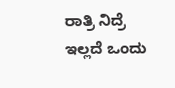ರಾತ್ರಿ ನಿದ್ರೆ ಇಲ್ಲದೆ ಒಂದು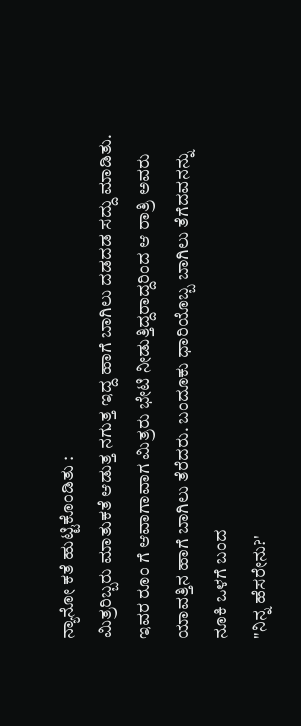ನ್ಯಾನೋ ಕತೆ ಹುಟ್ಟಿಕೊಂಡಿತು :
ಮಿತ್ರರಿಬ್ಬರು ಮಾತುಕತೆ ಆಡುತ್ತ ನಗುತ್ತ ಇದ್ದ ಹಾಗೆ ಬಾಗಿಲು ದಡದಡ ಸದ್ದು ಮಾಡಿತು. ಇವರ ರೂಂ ಗೆ ಆವಾಗಾವಾಗ ಮಿತ್ರರು ಭೇಟಿ ನೀಡುತ್ತಿದ್ದರಾದ್ದರಿಂದ ಆ ರಾತ್ರಿ ಅವರು ಯಾವತ್ತಿನ ಹಾಗೆ ಬಾಗಿಲು ತೆರೆದರು. ಬಂದೂಕು ಧಾರಿಯೊಬ್ಬ ಬಾಗಿಲು ತೆಗೆದವನನ್ನು ನೂಕಿ ಒಳಗೆ ಬಂದ
"ನಿನ್ನ ಹೆಸರೇನು?'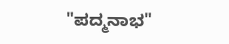"ಪದ್ಮನಾಭ"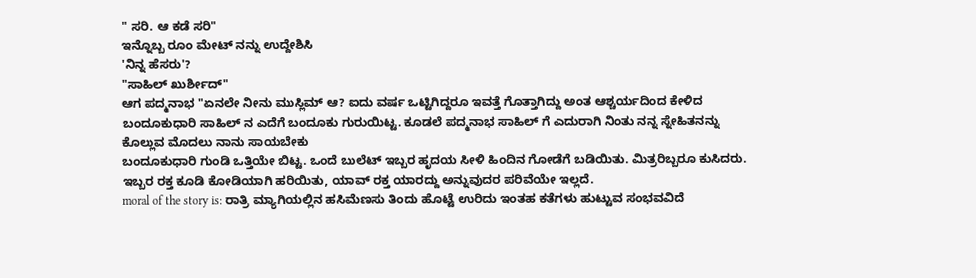" ಸರಿ. ಆ ಕಡೆ ಸರಿ"
ಇನ್ನೊಬ್ಬ ರೂಂ ಮೇಟ್ ನನ್ನು ಉದ್ದೇಶಿಸಿ
'ನಿನ್ನ ಹೆಸರು'?
"ಸಾಹಿಲ್ ಖುರ್ಶೀದ್"
ಆಗ ಪದ್ಮನಾಭ "ಏನಲೇ ನೀನು ಮುಸ್ಲಿಮ್ ಆ? ಐದು ವರ್ಷ ಒಟ್ಟಿಗಿದ್ದರೂ ಇವತ್ತೆ ಗೊತ್ತಾಗಿದ್ದು ಅಂತ ಆಶ್ಚರ್ಯದಿಂದ ಕೇಳಿದ
ಬಂದೂಕುಧಾರಿ ಸಾಹಿಲ್ ನ ಎದೆಗೆ ಬಂದೂಕು ಗುರುಯಿಟ್ಟ. ಕೂಡಲೆ ಪದ್ಮನಾಭ ಸಾಹಿಲ್ ಗೆ ಎದುರಾಗಿ ನಿಂತು ನನ್ನ ಸ್ನೇಹಿತನನ್ನು ಕೊಲ್ಲುವ ಮೊದಲು ನಾನು ಸಾಯಬೇಕು
ಬಂದೂಕುಧಾರಿ ಗುಂಡಿ ಒತ್ತಿಯೇ ಬಿಟ್ಟ. ಒಂದೆ ಬುಲೆಟ್ ಇಬ್ಬರ ಹೃದಯ ಸೀಳಿ ಹಿಂದಿನ ಗೋಡೆಗೆ ಬಡಿಯಿತು. ಮಿತ್ರರಿಬ್ಬರೂ ಕುಸಿದರು. ಇಬ್ಬರ ರಕ್ತ ಕೂಡಿ ಕೋಡಿಯಾಗಿ ಹರಿಯಿತು, ಯಾವ್ ರಕ್ತ ಯಾರದ್ದು ಅನ್ನುವುದರ ಪರಿವೆಯೇ ಇಲ್ಲದೆ.
moral of the story is: ರಾತ್ರಿ ಮ್ಯಾಗಿಯಲ್ಲಿನ ಹಸಿಮೆಣಸು ತಿಂದು ಹೊಟ್ಟೆ ಉರಿದು ಇಂತಹ ಕತೆಗಳು ಹುಟ್ಟುವ ಸಂಭವವಿದೆ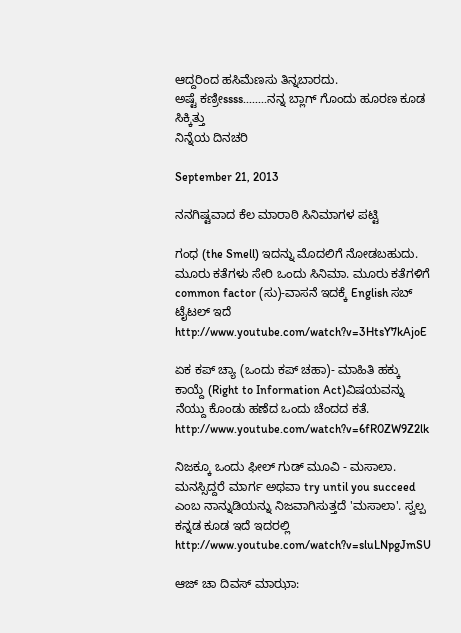ಆದ್ದರಿಂದ ಹಸಿಮೆಣಸು ತಿನ್ನಬಾರದು.
ಅಷ್ಟೆ ಕಣ್ರೀssss........ನನ್ನ ಬ್ಲಾಗ್ ಗೊಂದು ಹೂರಣ ಕೂಡ ಸಿಕ್ಕಿತ್ತು
ನಿನ್ನೆಯ ದಿನಚರಿ

September 21, 2013

ನನಗಿಷ್ಟವಾದ ಕೆಲ ಮಾರಾಠಿ ಸಿನಿಮಾಗಳ ಪಟ್ಟಿ

ಗಂಧ (the Smell) ಇದನ್ನು ಮೊದಲಿಗೆ ನೋಡಬಹುದು. ಮೂರು ಕತೆಗಳು ಸೇರಿ ಒಂದು ಸಿನಿಮಾ. ಮೂರು ಕತೆಗಳಿಗೆ common factor (ಸು)-ವಾಸನೆ ಇದಕ್ಕೆ English ಸಬ್ ಟೈಟಲ್ ಇದೆ
http://www.youtube.com/watch?v=3HtsY7kAjoE

ಏಕ ಕಪ್ ಚ್ಯಾ (ಒಂದು ಕಪ್ ಚಹಾ)- ಮಾಹಿತಿ ಹಕ್ಕು ಕಾಯ್ದೆ (Right to Information Act)ವಿಷಯವನ್ನು ನೆಯ್ದು ಕೊಂಡು ಹಣೆದ ಒಂದು ಚೆಂದದ ಕತೆ.
http://www.youtube.com/watch?v=6fR0ZW9Z2lk

ನಿಜಕ್ಕೂ ಒಂದು ಫೀಲ್ ಗುಡ್ ಮೂವಿ - ಮಸಾಲಾ. ಮನಸ್ಸಿದ್ದರೆ ಮಾರ್ಗ ಅಥವಾ try until you succeed ಎಂಬ ನಾನ್ನುಡಿಯನ್ನು ನಿಜವಾಗಿಸುತ್ತದೆ 'ಮಸಾಲಾ'. ಸ್ವಲ್ಪ ಕನ್ನಡ ಕೂಡ ಇದೆ ಇದರಲ್ಲಿ
http://www.youtube.com/watch?v=sluLNpgJmSU

ಆಜ್ ಚಾ ದಿವಸ್ ಮಾಝಾ: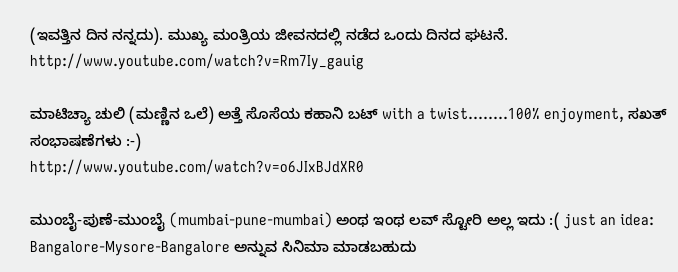(ಇವತ್ತಿನ ದಿನ ನನ್ನದು). ಮುಖ್ಯ ಮಂತ್ರಿಯ ಜೀವನದಲ್ಲಿ ನಡೆದ ಒಂದು ದಿನದ ಘಟನೆ.
http://www.youtube.com/watch?v=Rm7Iy_gauig

ಮಾಟಿಚ್ಯಾ ಚುಲಿ (ಮಣ್ಣಿನ ಒಲೆ) ಅತ್ತೆ ಸೊಸೆಯ ಕಹಾನಿ ಬಟ್ with a twist........100% enjoyment, ಸಖತ್ ಸಂಭಾಷಣೆಗಳು :-)
http://www.youtube.com/watch?v=o6JIxBJdXR0

ಮುಂಬೈ-ಪುಣೆ-ಮುಂಬೈ (mumbai-pune-mumbai) ಅಂಥ ಇಂಥ ಲವ್ ಸ್ಟೋರಿ ಅಲ್ಲ ಇದು :( just an idea: Bangalore-Mysore-Bangalore ಅನ್ನುವ ಸಿನಿಮಾ ಮಾಡಬಹುದು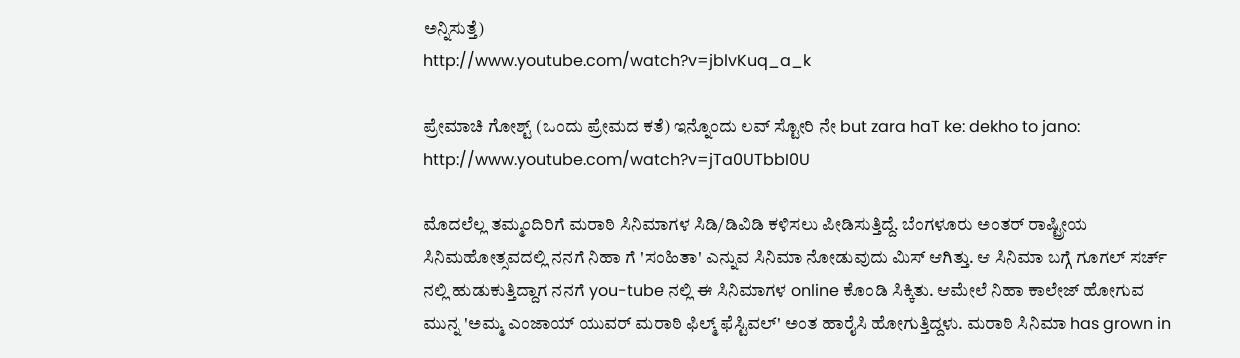ಅನ್ನಿಸುತ್ತೆ)
http://www.youtube.com/watch?v=jblvKuq_a_k

ಪ್ರೇಮಾಚಿ ಗೋಶ್ಟ್ (ಒಂದು ಪ್ರೇಮದ ಕತೆ) ಇನ್ನೊಂದು ಲವ್ ಸ್ಟೋರಿ ನೇ but zara haT ke: dekho to jano:
http://www.youtube.com/watch?v=jTa0UTbbI0U

ಮೊದಲೆಲ್ಲ ತಮ್ಮಂದಿರಿಗೆ ಮರಾಠಿ ಸಿನಿಮಾಗಳ ಸಿಡಿ/ಡಿವಿಡಿ ಕಳಿಸಲು ಪೀಡಿಸುತ್ತಿದ್ದೆ. ಬೆಂಗಳೂರು ಅಂತರ್ ರಾಷ್ಟ್ರೀಯ ಸಿನಿಮಹೋತ್ಸವದಲ್ಲಿ ನನಗೆ ನಿಹಾ ಗೆ 'ಸಂಹಿತಾ' ಎನ್ನುವ ಸಿನಿಮಾ ನೋಡುವುದು ಮಿಸ್ ಆಗಿತ್ತು. ಆ ಸಿನಿಮಾ ಬಗ್ಗೆ ಗೂಗಲ್ ಸರ್ಚ್ ನಲ್ಲಿ ಹುಡುಕುತ್ತಿದ್ದಾಗ ನನಗೆ you-tube ನಲ್ಲಿ ಈ ಸಿನಿಮಾಗಳ online ಕೊಂಡಿ ಸಿಕ್ಕಿತು. ಆಮೇಲೆ ನಿಹಾ ಕಾಲೇಜ್ ಹೋಗುವ ಮುನ್ನ 'ಅಮ್ಮ ಎಂಜಾಯ್ ಯುವರ್ ಮರಾಠಿ ಫಿಲ್ಮ್ ಫೆಸ್ಟಿವಲ್' ಅಂತ ಹಾರೈಸಿ ಹೋಗುತ್ತಿದ್ದಳು. ಮರಾಠಿ ಸಿನಿಮಾ has grown in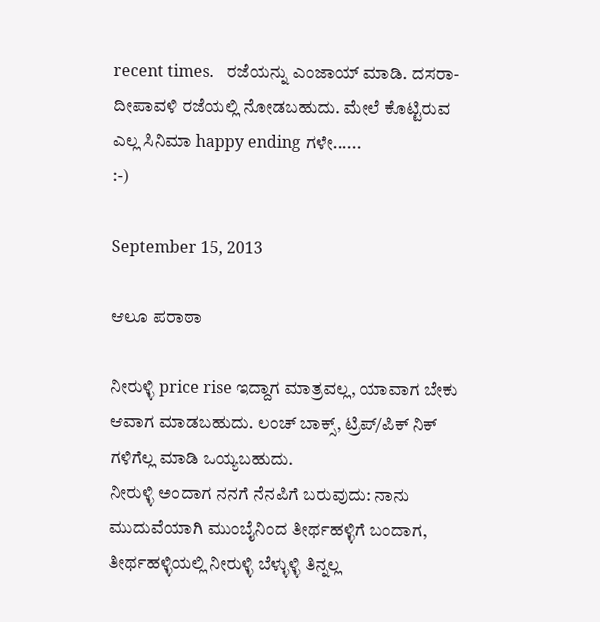recent times.   ರಜೆಯನ್ನು ಎಂಜಾಯ್ ಮಾಡಿ. ದಸರಾ- ದೀಪಾವಳಿ ರಜೆಯಲ್ಲಿ ನೋಡಬಹುದು. ಮೇಲೆ ಕೊಟ್ಟಿರುವ ಎಲ್ಲ ಸಿನಿಮಾ happy ending ಗಳೇ......
:-)

September 15, 2013

ಆಲೂ ಪರಾಠಾ

ನೀರುಳ್ಳಿ price rise ಇದ್ದಾಗ ಮಾತ್ರವಲ್ಲ, ಯಾವಾಗ ಬೇಕು ಆವಾಗ ಮಾಡಬಹುದು. ಲಂಚ್ ಬಾಕ್ಸ್, ಟ್ರಿಪ್/ಪಿಕ್ ನಿಕ್ ಗಳಿಗೆಲ್ಲ ಮಾಡಿ ಒಯ್ಯಬಹುದು.
ನೀರುಳ್ಳಿ ಅಂದಾಗ ನನಗೆ ನೆನಪಿಗೆ ಬರುವುದು: ನಾನು ಮುದುವೆಯಾಗಿ ಮುಂಬೈನಿಂದ ತೀರ್ಥಹಳ್ಳಿಗೆ ಬಂದಾಗ, ತೀರ್ಥಹಳ್ಳಿಯಲ್ಲಿ ನೀರುಳ್ಳಿ ಬೆಳ್ಳುಳ್ಳಿ ತಿನ್ನಲ್ಲ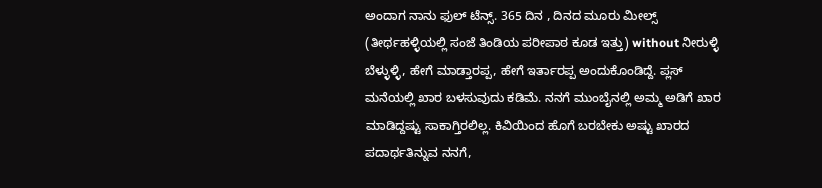ಅಂದಾಗ ನಾನು ಫುಲ್ ಟೆನ್ಸ್. 365 ದಿನ , ದಿನದ ಮೂರು ಮೀಲ್ಸ್ (ತೀರ್ಥಹಳ್ಳಿಯಲ್ಲಿ ಸಂಜೆ ತಿಂಡಿಯ ಪರೀಪಾಠ ಕೂಡ ಇತ್ತು) without ನೀರುಳ್ಳಿ ಬೆಳ್ಳುಳ್ಳಿ, ಹೇಗೆ ಮಾಡ್ತಾರಪ್ಪ, ಹೇಗೆ ಇರ್ತಾರಪ್ಪ ಅಂದುಕೊಂಡಿದ್ದೆ. ಪ್ಲಸ್ ಮನೆಯಲ್ಲಿ ಖಾರ ಬಳಸುವುದು ಕಡಿಮೆ. ನನಗೆ ಮುಂಬೈನಲ್ಲಿ ಅಮ್ಮ ಅಡಿಗೆ ಖಾರ ಮಾಡಿದ್ದಷ್ಟು ಸಾಕಾಗ್ತಿರಲಿಲ್ಲ. ಕಿವಿಯಿಂದ ಹೊಗೆ ಬರಬೇಕು ಅಷ್ಟು ಖಾರದ ಪದಾರ್ಥತಿನ್ನುವ ನನಗೆ,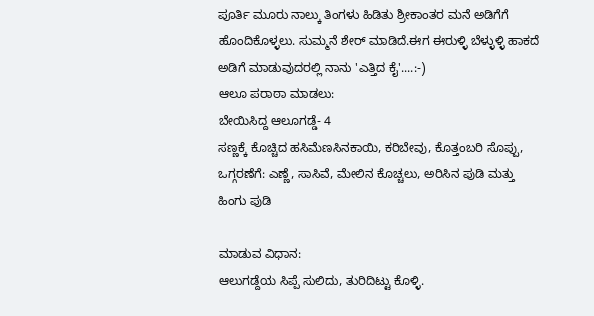ಪೂರ್ತಿ ಮೂರು ನಾಲ್ಕು ತಿಂಗಳು ಹಿಡಿತು ಶ್ರೀಕಾಂತರ ಮನೆ ಅಡಿಗೆಗೆ ಹೊಂದಿಕೊಳ್ಳಲು. ಸುಮ್ಮನೆ ಶೇರ್ ಮಾಡಿದೆ.ಈಗ ಈರುಳ್ಳಿ ಬೆಳ್ಳುಳ್ಳಿ ಹಾಕದೆ ಅಡಿಗೆ ಮಾಡುವುದರಲ್ಲಿ ನಾನು 'ಎತ್ತಿದ ಕೈ'....:-)
ಆಲೂ ಪರಾಠಾ ಮಾಡಲು:
ಬೇಯಿಸಿದ್ದ ಆಲೂಗಡ್ಡೆ- 4
ಸಣ್ಣಕ್ಕೆ ಕೊಚ್ಚಿದ ಹಸಿಮೆಣಸಿನಕಾಯಿ, ಕರಿಬೇವು, ಕೊತ್ತಂಬರಿ ಸೊಪ್ಪು,
ಒಗ್ಗರಣೆಗೆ: ಎಣ್ಣೆ, ಸಾಸಿವೆ, ಮೇಲಿನ ಕೊಚ್ಚಲು, ಅರಿಸಿನ ಪುಡಿ ಮತ್ತು ಹಿಂಗು ಪುಡಿ

ಮಾಡುವ ವಿಧಾನ:
ಆಲುಗಡ್ದೆಯ ಸಿಪ್ಪೆ ಸುಲಿದು, ತುರಿದಿಟ್ಟು ಕೊಳ್ಳಿ.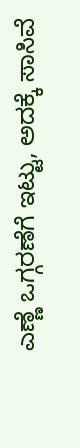ಎಣ್ಣೆ ಒಗ್ಗರಣೆಗೆ ಇಟ್ಟು, ಅದಕ್ಕೆ ಸಾಸಿವೆ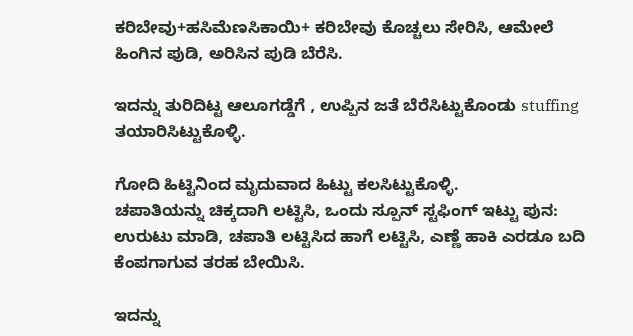ಕರಿಬೇವು+ಹಸಿಮೆಣಸಿಕಾಯಿ+ ಕರಿಬೇವು ಕೊಚ್ಚಲು ಸೇರಿಸಿ, ಆಮೇಲೆ ಹಿಂಗಿನ ಪುಡಿ, ಅರಿಸಿನ ಪುಡಿ ಬೆರೆಸಿ.

ಇದನ್ನು ತುರಿದಿಟ್ಟ ಆಲೂಗಡ್ಡೆಗೆ , ಉಪ್ಪಿನ ಜತೆ ಬೆರೆಸಿಟ್ಟುಕೊಂಡು stuffing ತಯಾರಿಸಿಟ್ಟುಕೊಳ್ಳಿ.

ಗೋದಿ ಹಿಟ್ಟಿನಿಂದ ಮೃದುವಾದ ಹಿಟ್ಟು ಕಲಸಿಟ್ಟುಕೊಳ್ಳಿ.
ಚಪಾತಿಯನ್ನು ಚಿಕ್ಕದಾಗಿ ಲಟ್ಟಿಸಿ, ಒಂದು ಸ್ಪೂನ್ ಸ್ಟಫಿಂಗ್ ಇಟ್ಟು ಪುನ: ಉರುಟು ಮಾಡಿ, ಚಪಾತಿ ಲಟ್ಟಿಸಿದ ಹಾಗೆ ಲಟ್ಟಿಸಿ, ಎಣ್ಣೆ ಹಾಕಿ ಎರಡೂ ಬದಿ ಕೆಂಪಗಾಗುವ ತರಹ ಬೇಯಿಸಿ.

ಇದನ್ನು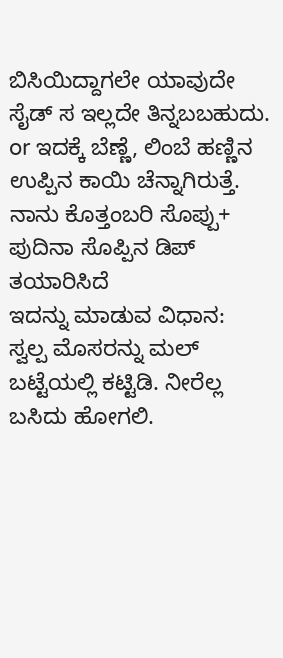ಬಿಸಿಯಿದ್ದಾಗಲೇ ಯಾವುದೇ ಸೈಡ್ ಸ ಇಲ್ಲದೇ ತಿನ್ನಬಬಹುದು. or ಇದಕ್ಕೆ ಬೆಣ್ಣೆ, ಲಿಂಬೆ ಹಣ್ಣಿನ ಉಪ್ಪಿನ ಕಾಯಿ ಚೆನ್ನಾಗಿರುತ್ತೆ.
ನಾನು ಕೊತ್ತಂಬರಿ ಸೊಪ್ಪು+ ಪುದಿನಾ ಸೊಪ್ಪಿನ ಡಿಪ್ ತಯಾರಿಸಿದೆ
ಇದನ್ನು ಮಾಡುವ ವಿಧಾನ:
ಸ್ವಲ್ಪ ಮೊಸರನ್ನು ಮಲ್ ಬಟ್ಟೆಯಲ್ಲಿ ಕಟ್ಟಿಡಿ. ನೀರೆಲ್ಲ ಬಸಿದು ಹೋಗಲಿ.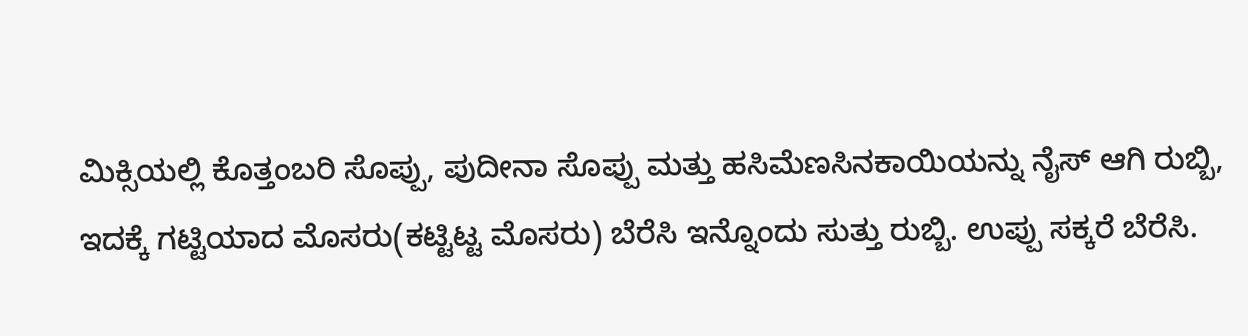ಮಿಕ್ಸಿಯಲ್ಲಿ ಕೊತ್ತಂಬರಿ ಸೊಪ್ಪು, ಪುದೀನಾ ಸೊಪ್ಪು ಮತ್ತು ಹಸಿಮೆಣಸಿನಕಾಯಿಯನ್ನು ನೈಸ್ ಆಗಿ ರುಬ್ಬಿ, ಇದಕ್ಕೆ ಗಟ್ಟಿಯಾದ ಮೊಸರು(ಕಟ್ಟಿಟ್ಟ ಮೊಸರು) ಬೆರೆಸಿ ಇನ್ನೊಂದು ಸುತ್ತು ರುಬ್ಬಿ. ಉಪ್ಪು ಸಕ್ಕರೆ ಬೆರೆಸಿ.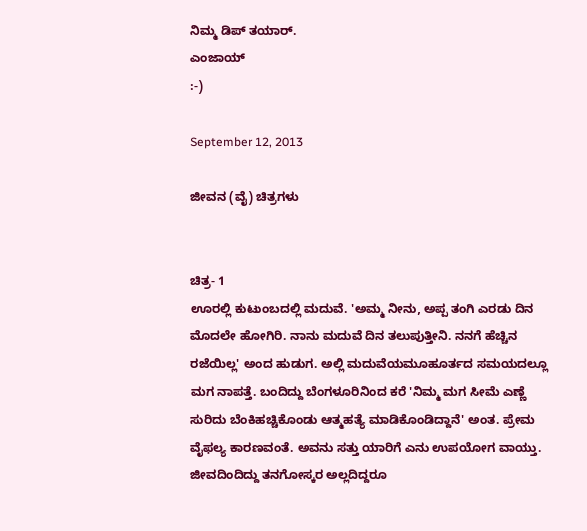ನಿಮ್ಮ ಡಿಪ್ ತಯಾರ್.
ಎಂಜಾಯ್
:-)

September 12, 2013

ಜೀವನ (ವೈ) ಚಿತ್ರಗಳು


ಚಿತ್ರ- 1
ಊರಲ್ಲಿ ಕುಟುಂಬದಲ್ಲಿ ಮದುವೆ. 'ಅಮ್ಮ ನೀನು, ಅಪ್ಪ ತಂಗಿ ಎರಡು ದಿನ ಮೊದಲೇ ಹೋಗಿರಿ. ನಾನು ಮದುವೆ ದಿನ ತಲುಪುತ್ತೀನಿ. ನನಗೆ ಹೆಚ್ಚಿನ ರಜೆಯಿಲ್ಲ' ಅಂದ ಹುಡುಗ. ಅಲ್ಲಿ ಮದುವೆಯಮೂಹೂರ್ತದ ಸಮಯದಲ್ಲೂ ಮಗ ನಾಪತ್ತೆ. ಬಂದಿದ್ದು ಬೆಂಗಳೂರಿನಿಂದ ಕರೆ 'ನಿಮ್ಮ ಮಗ ಸೀಮೆ ಎಣ್ಣೆ ಸುರಿದು ಬೆಂಕಿಹಚ್ಚಿಕೊಂಡು ಆತ್ಮಹತ್ಯೆ ಮಾಡಿಕೊಂಡಿದ್ದಾನೆ' ಅಂತ. ಪ್ರೇಮ ವೈಫಲ್ಯ ಕಾರಣವಂತೆ. ಅವನು ಸತ್ತು ಯಾರಿಗೆ ಎನು ಉಪಯೋಗ ವಾಯ್ತು. ಜೀವದಿಂದಿದ್ದು ತನಗೋಸ್ಕರ ಅಲ್ಲದಿದ್ದರೂ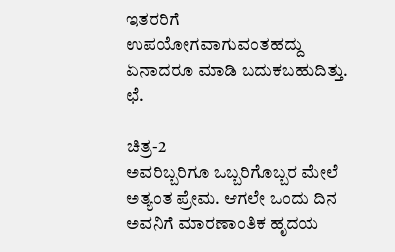ಇತರರಿಗೆ ಉಪಯೋಗವಾಗುವಂತಹದ್ದು ಏನಾದರೂ ಮಾಡಿ ಬದುಕಬಹುದಿತ್ತು. ಛೆ.

ಚಿತ್ರ-2
ಅವರಿಬ್ಬರಿಗೂ ಒಬ್ಬರಿಗೊಬ್ಬರ ಮೇಲೆ ಅತ್ಯಂತ ಪ್ರೇಮ. ಆಗಲೇ ಒಂದು ದಿನ ಅವನಿಗೆ ಮಾರಣಾಂತಿಕ ಹೃದಯ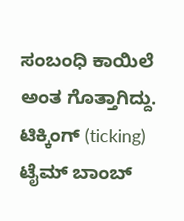ಸಂಬಂಧಿ ಕಾಯಿಲೆ ಅಂತ ಗೊತ್ತಾಗಿದ್ದು. ಟಿಕ್ಕಿಂಗ್ (ticking) ಟೈಮ್ ಬಾಂಬ್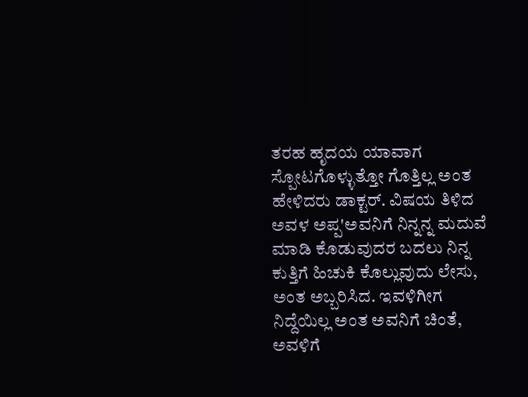ತರಹ ಹೃದಯ ಯಾವಾಗ ಸ್ಪೋಟಗೊಳ್ಳುತ್ತೋ ಗೊತ್ತಿಲ್ಲ ಅಂತ ಹೇಳಿದರು ಡಾಕ್ಟರ್. ವಿಷಯ ತಿಳಿದ ಅವಳ ಅಪ್ಪ'ಅವನಿಗೆ ನಿನ್ನನ್ನ ಮದುವೆ ಮಾಡಿ ಕೊಡುವುದರ ಬದಲು ನಿನ್ನ ಕುತ್ತಿಗೆ ಹಿಚುಕಿ ಕೊಲ್ಲುವುದು ಲೇಸು, ಅಂತ ಅಬ್ಬರಿಸಿದ. ಇವಳಿಗೀಗ ನಿದ್ದೆಯಿಲ್ಲ ಅಂತ ಅವನಿಗೆ ಚಿಂತೆ, ಅವಳಿಗೆ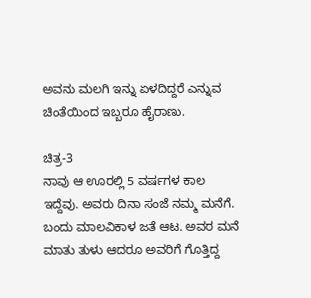ಅವನು ಮಲಗಿ ಇನ್ನು ಏಳದಿದ್ದರೆ ಎನ್ನುವ ಚಿಂತೆಯಿಂದ ಇಬ್ಬರೂ ಹೈರಾಣು.

ಚಿತ್ರ-3
ನಾವು ಆ ಊರಲ್ಲಿ 5 ವರ್ಷಗಳ ಕಾಲ ಇದ್ದೆವು. ಅವರು ದಿನಾ ಸಂಜೆ ನಮ್ಮ ಮನೆಗೆ. ಬಂದು ಮಾಲವಿಕಾಳ ಜತೆ ಆಟ. ಅವರ ಮನೆ ಮಾತು ತುಳು ಆದರೂ ಅವರಿಗೆ ಗೊತ್ತಿದ್ದ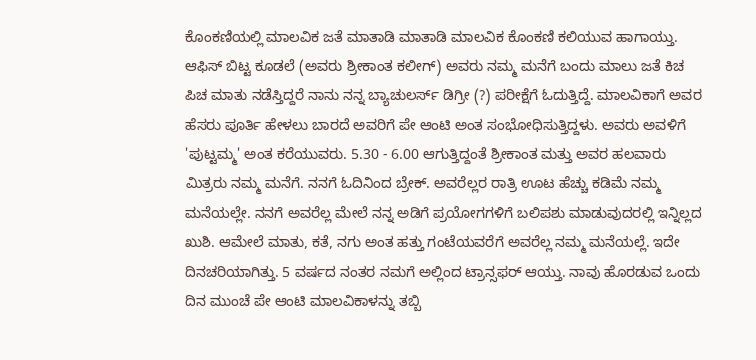ಕೊಂಕಣಿಯಲ್ಲಿ ಮಾಲವಿಕ ಜತೆ ಮಾತಾಡಿ ಮಾತಾಡಿ ಮಾಲವಿಕ ಕೊಂಕಣಿ ಕಲಿಯುವ ಹಾಗಾಯ್ತು. ಆಫಿಸ್ ಬಿಟ್ಟ ಕೂಡಲೆ (ಅವರು ಶ್ರೀಕಾಂತ ಕಲೀಗ್) ಅವರು ನಮ್ಮ ಮನೆಗೆ ಬಂದು ಮಾಲು ಜತೆ ಕಿಚ ಪಿಚ ಮಾತು ನಡೆಸ್ತಿದ್ದರೆ ನಾನು ನನ್ನ ಬ್ಯಾಚುಲರ್ಸ್ ಡಿಗ್ರೀ (?) ಪರೀಕ್ಷೆಗೆ ಓದುತ್ತಿದ್ದೆ. ಮಾಲವಿಕಾಗೆ ಅವರ ಹೆಸರು ಪೂರ್ತಿ ಹೇಳಲು ಬಾರದೆ ಅವರಿಗೆ ಪೇ ಆಂಟಿ ಅಂತ ಸಂಭೋಧಿಸುತ್ತಿದ್ದಳು. ಅವರು ಅವಳಿಗೆ 'ಪುಟ್ಟಮ್ಮ' ಅಂತ ಕರೆಯುವರು. 5.30 - 6.00 ಆಗುತ್ತಿದ್ದಂತೆ ಶ್ರೀಕಾಂತ ಮತ್ತು ಅವರ ಹಲವಾರು ಮಿತ್ರರು ನಮ್ಮ ಮನೆಗೆ. ನನಗೆ ಓದಿನಿಂದ ಬ್ರೇಕ್. ಅವರೆಲ್ಲರ ರಾತ್ರಿ ಊಟ ಹೆಚ್ಚು ಕಡಿಮೆ ನಮ್ಮ ಮನೆಯಲ್ಲೇ. ನನಗೆ ಅವರೆಲ್ಲ ಮೇಲೆ ನನ್ನ ಅಡಿಗೆ ಪ್ರಯೋಗಗಳಿಗೆ ಬಲಿಪಶು ಮಾಡುವುದರಲ್ಲಿ ಇನ್ನಿಲ್ಲದ ಖುಶಿ. ಆಮೇಲೆ ಮಾತು, ಕತೆ, ನಗು ಅಂತ ಹತ್ತು ಗಂಟೆಯವರೆಗೆ ಅವರೆಲ್ಲ ನಮ್ಮ ಮನೆಯಲ್ಲೆ. ಇದೇ ದಿನಚರಿಯಾಗಿತ್ತು. 5 ವರ್ಷದ ನಂತರ ನಮಗೆ ಅಲ್ಲಿಂದ ಟ್ರಾನ್ಸಫರ್ ಆಯ್ತು. ನಾವು ಹೊರಡುವ ಒಂದು ದಿನ ಮುಂಚೆ ಪೇ ಆಂಟಿ ಮಾಲವಿಕಾಳನ್ನು ತಬ್ಬಿ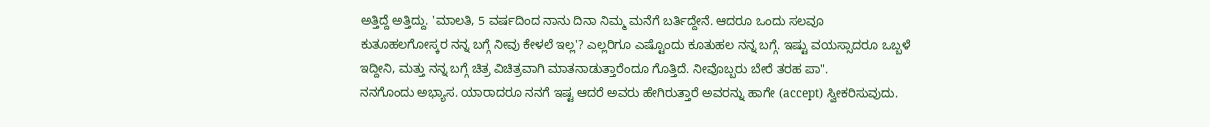ಅತ್ತಿದ್ದೆ ಅತ್ತಿದ್ದು. 'ಮಾಲತಿ, 5 ವರ್ಷದಿಂದ ನಾನು ದಿನಾ ನಿಮ್ಮ ಮನೆಗೆ ಬರ್ತಿದ್ದೇನೆ. ಆದರೂ ಒಂದು ಸಲವೂ ಕುತೂಹಲಗೋಸ್ಕರ ನನ್ನ ಬಗ್ಗೆ ನೀವು ಕೇಳಲೆ ಇಲ್ಲ'? ಎಲ್ಲರಿಗೂ ಎಷ್ಟೊಂದು ಕೂತುಹಲ ನನ್ನ ಬಗ್ಗೆ. ಇಷ್ಟು ವಯಸ್ಸಾದರೂ ಒಬ್ಬಳೆ ಇದ್ದೀನಿ, ಮತ್ತು ನನ್ನ ಬಗ್ಗೆ ಚಿತ್ರ ವಿಚಿತ್ರವಾಗಿ ಮಾತನಾಡುತ್ತಾರೆಂದೂ ಗೊತ್ತಿದೆ. ನೀವೊಬ್ಬರು ಬೇರೆ ತರಹ ಪಾ".
ನನಗೊಂದು ಅಭ್ಯಾಸ. ಯಾರಾದರೂ ನನಗೆ ಇಷ್ಟ ಆದರೆ ಅವರು ಹೇಗಿರುತ್ತಾರೆ ಅವರನ್ನು ಹಾಗೇ (accept) ಸ್ವೀಕರಿಸುವುದು.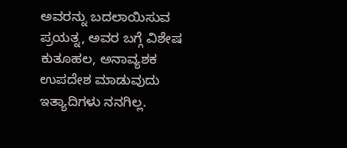ಅವರನ್ನು ಬದಲಾಯಿಸುವ ಪ್ರಯತ್ನ, ಅವರ ಬಗ್ಗೆ ವಿಶೇಷ ಕುತೂಹಲ, ಅನಾವ್ಯಶಕ ಉಪದೇಶ ಮಾಡುವುದು ಇತ್ಯಾದಿಗಳು ನನಗಿಲ್ಲ.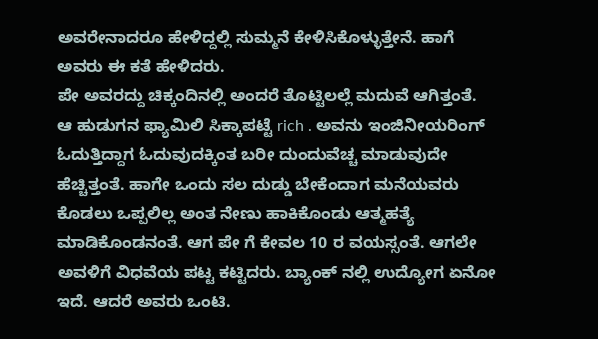ಅವರೇನಾದರೂ ಹೇಳಿದ್ದಲ್ಲಿ ಸುಮ್ಮನೆ ಕೇಳಿಸಿಕೊಳ್ಳುತ್ತೇನೆ. ಹಾಗೆ ಅವರು ಈ ಕತೆ ಹೇಳಿದರು.
ಪೇ ಅವರದ್ದು ಚಿಕ್ಕಂದಿನಲ್ಲಿ ಅಂದರೆ ತೊಟ್ಟಿಲಲ್ಲೆ ಮದುವೆ ಆಗಿತ್ತಂತೆ. ಆ ಹುಡುಗನ ಫ್ಯಾಮಿಲಿ ಸಿಕ್ಕಾಪಟ್ಟೆ rich . ಅವನು ಇಂಜಿನೀಯರಿಂಗ್ ಓದುತ್ತಿದ್ದಾಗ ಓದುವುದಕ್ಕಿಂತ ಬರೀ ದುಂದುವೆಚ್ಚ ಮಾಡುವುದೇ ಹೆಚ್ಚಿತ್ತಂತೆ. ಹಾಗೇ ಒಂದು ಸಲ ದುಡ್ಡು ಬೇಕೆಂದಾಗ ಮನೆಯವರು ಕೊಡಲು ಒಪ್ಪಲಿಲ್ಲ ಅಂತ ನೇಣು ಹಾಕಿಕೊಂಡು ಆತ್ಮಹತ್ಯೆ ಮಾಡಿಕೊಂಡನಂತೆ. ಆಗ ಪೇ ಗೆ ಕೇವಲ 10 ರ ವಯಸ್ಸಂತೆ. ಆಗಲೇ ಅವಳಿಗೆ ವಿಧವೆಯ ಪಟ್ಟ ಕಟ್ಟಿದರು. ಬ್ಯಾಂಕ್ ನಲ್ಲಿ ಉದ್ಯೋಗ ಏನೋ ಇದೆ. ಆದರೆ ಅವರು ಒಂಟಿ.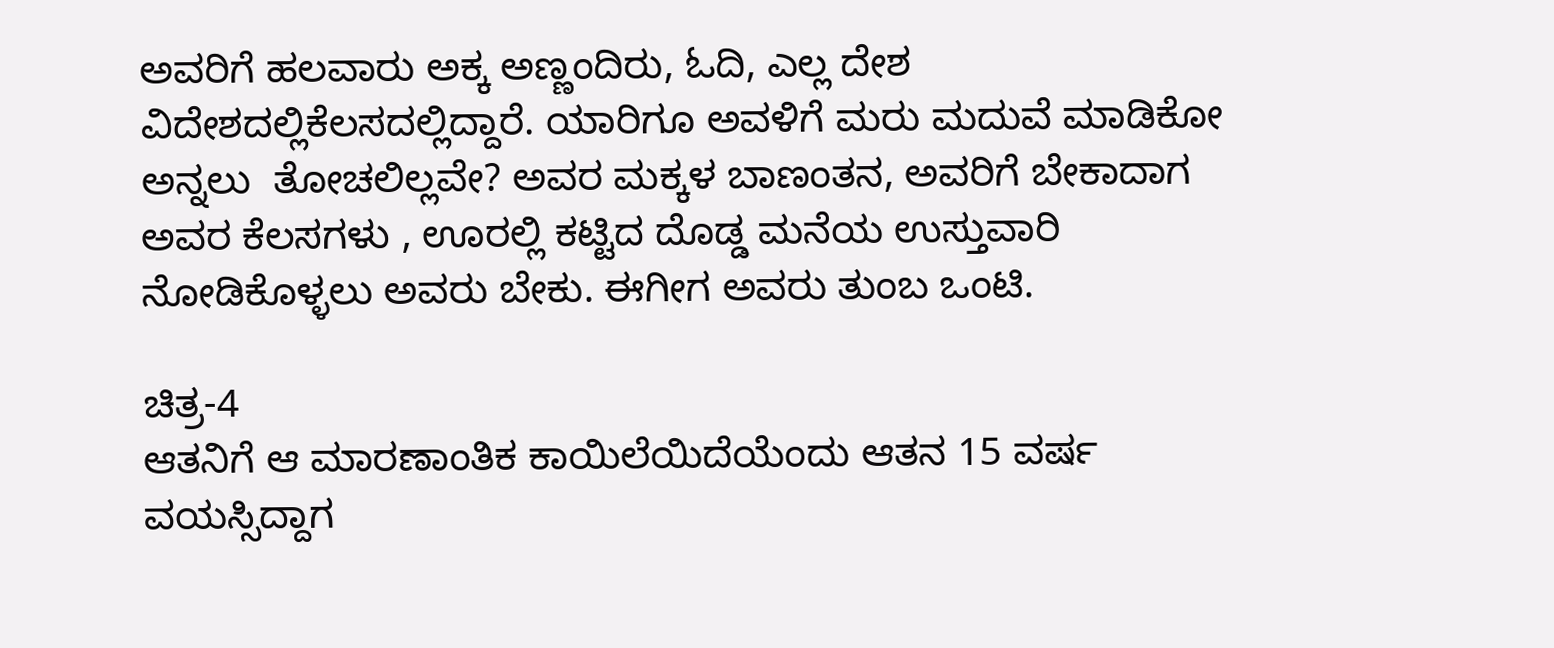ಅವರಿಗೆ ಹಲವಾರು ಅಕ್ಕ ಅಣ್ಣಂದಿರು, ಓದಿ, ಎಲ್ಲ ದೇಶ ವಿದೇಶದಲ್ಲಿಕೆಲಸದಲ್ಲಿದ್ದಾರೆ. ಯಾರಿಗೂ ಅವಳಿಗೆ ಮರು ಮದುವೆ ಮಾಡಿಕೋ ಅನ್ನಲು  ತೋಚಲಿಲ್ಲವೇ? ಅವರ ಮಕ್ಕಳ ಬಾಣಂತನ, ಅವರಿಗೆ ಬೇಕಾದಾಗ ಅವರ ಕೆಲಸಗಳು , ಊರಲ್ಲಿ ಕಟ್ಟಿದ ದೊಡ್ಡ ಮನೆಯ ಉಸ್ತುವಾರಿ ನೋಡಿಕೊಳ್ಳಲು ಅವರು ಬೇಕು. ಈಗೀಗ ಅವರು ತುಂಬ ಒಂಟಿ.

ಚಿತ್ರ-4
ಆತನಿಗೆ ಆ ಮಾರಣಾಂತಿಕ ಕಾಯಿಲೆಯಿದೆಯೆಂದು ಆತನ 15 ವರ್ಷ ವಯಸ್ಸಿದ್ದಾಗ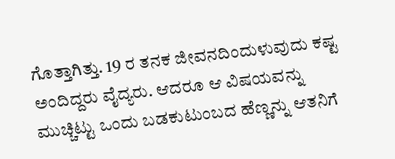ಗೊತ್ತಾಗಿತ್ತು. 19 ರ ತನಕ ಜೀವನದಿಂದುಳುವುದು ಕಷ್ಟ ಅಂದಿದ್ದರು ವೈದ್ಯರು. ಆದರೂ ಆ ವಿಷಯವನ್ನು ಮುಚ್ಚಿಟ್ಟು ಒಂದು ಬಡಕುಟುಂಬದ ಹೆಣ್ಣನ್ನು ಆತನಿಗೆ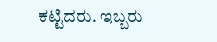ಕಟ್ಟಿದರು. ಇಬ್ಬರು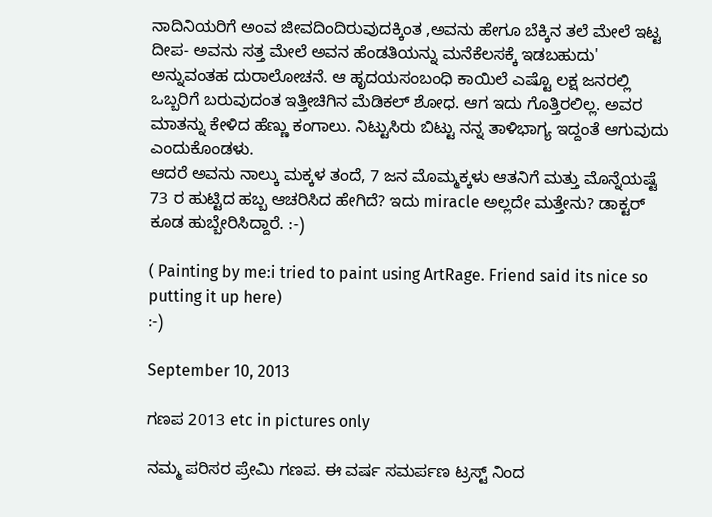ನಾದಿನಿಯರಿಗೆ ಅಂವ ಜೀವದಿಂದಿರುವುದಕ್ಕಿಂತ ,ಅವನು ಹೇಗೂ ಬೆಕ್ಕಿನ ತಲೆ ಮೇಲೆ ಇಟ್ಟ ದೀಪ- ಅವನು ಸತ್ತ ಮೇಲೆ ಅವನ ಹೆಂಡತಿಯನ್ನು ಮನೆಕೆಲಸಕ್ಕೆ ಇಡಬಹುದು' ಅನ್ನುವಂತಹ ದುರಾಲೋಚನೆ. ಆ ಹೃದಯಸಂಬಂಧಿ ಕಾಯಿಲೆ ಎಷ್ಟೊ ಲಕ್ಷ ಜನರಲ್ಲಿ ಒಬ್ಬರಿಗೆ ಬರುವುದಂತ ಇತ್ತೀಚಿಗಿನ ಮೆಡಿಕಲ್ ಶೋಧ. ಆಗ ಇದು ಗೊತ್ತಿರಲಿಲ್ಲ. ಅವರ ಮಾತನ್ನು ಕೇಳಿದ ಹೆಣ್ಣು ಕಂಗಾಲು. ನಿಟ್ಟುಸಿರು ಬಿಟ್ಟು ನನ್ನ ತಾಳಿಭಾಗ್ಯ ಇದ್ದಂತೆ ಆಗುವುದು ಎಂದುಕೊಂಡಳು.
ಆದರೆ ಅವನು ನಾಲ್ಕು ಮಕ್ಕಳ ತಂದೆ, 7 ಜನ ಮೊಮ್ಮಕ್ಕಳು ಆತನಿಗೆ ಮತ್ತು ಮೊನ್ನೆಯಷ್ಟೆ 73 ರ ಹುಟ್ಟಿದ ಹಬ್ಬ ಆಚರಿಸಿದ ಹೇಗಿದೆ? ಇದು miracle ಅಲ್ಲದೇ ಮತ್ತೇನು? ಡಾಕ್ಟರ್ ಕೂಡ ಹುಬ್ಬೇರಿಸಿದ್ದಾರೆ. :-)

( Painting by me:i tried to paint using ArtRage. Friend said its nice so putting it up here)
:-)

September 10, 2013

ಗಣಪ 2013 etc in pictures only

ನಮ್ಮ ಪರಿಸರ ಪ್ರೇಮಿ ಗಣಪ. ಈ ವರ್ಷ ಸಮರ್ಪಣ ಟ್ರಸ್ಟ್ ನಿಂದ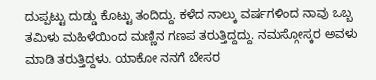ದುಪ್ಪಟ್ಟು ದುಡ್ಡು ಕೊಟ್ಟು ತಂದಿದ್ದು. ಕಳೆದ ನಾಲ್ಕು ವರ್ಷಗಳಿಂದ ನಾವು ಒಬ್ಬ ತಮಿಳು ಮಹಿಳೆಯಿಂದ ಮಣ್ಣಿನ ಗಣಪ ತರುತ್ತಿದ್ದದ್ದು. ನಮಸ್ಗೋಸ್ಕರ ಅವಳು ಮಾಡಿ ತರುತ್ತಿದ್ದಳು. ಯಾಕೋ ನನಗೆ ಬೇಸರ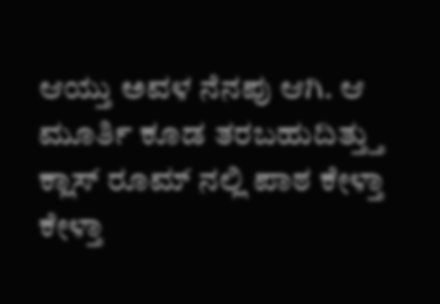ಆಯ್ತು ಅವಳ ನೆನಪು ಆಗಿ. ಆ ಮೂರ್ತಿ ಕೂಡ ತರಬಹುದಿತ್ತ್ತು
ಕ್ಲಾಸ್ ರೂಮ್ ನಲ್ಲಿ ಪಾಠ ಕೇಳ್ತಾ ಕೇಳ್ತಾ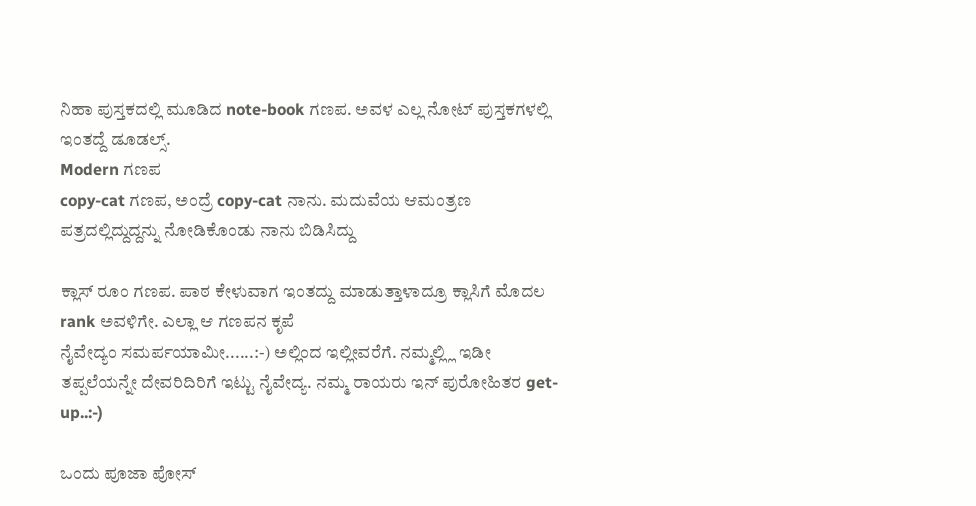ನಿಹಾ ಪುಸ್ತಕದಲ್ಲಿ ಮೂಡಿದ note-book ಗಣಪ. ಅವಳ ಎಲ್ಲ ನೋಟ್ ಪುಸ್ತಕಗಳಲ್ಲಿ ಇಂತದ್ದೆ ಡೂಡಲ್ಸ್.
Modern ಗಣಪ
copy-cat ಗಣಪ, ಅಂದ್ರೆ copy-cat ನಾನು. ಮದುವೆಯ ಆಮಂತ್ರಣ ಪತ್ರದಲ್ಲಿದ್ದುದ್ದನ್ನು ನೋಡಿಕೊಂಡು ನಾನು ಬಿಡಿಸಿದ್ದು

ಕ್ಲಾಸ್ ರೂಂ ಗಣಪ. ಪಾಠ ಕೇಳುವಾಗ ಇಂತದ್ದು ಮಾಡುತ್ತಾಳಾದ್ರೂ ಕ್ಲಾಸಿಗೆ ಮೊದಲ rank ಅವಳಿಗೇ. ಎಲ್ಲಾ ಆ ಗಣಪನ ಕೃಪೆ
ನೈವೇದ್ಯಂ ಸಮರ್ಪಯಾಮೀ......:-) ಅಲ್ಲಿಂದ ಇಲ್ಲೀವರೆಗೆ. ನಮ್ಮಲ್ಲ್ಲಿ ಇಡೀ ತಪ್ಪಲೆಯನ್ನೇ ದೇವರಿದಿರಿಗೆ ಇಟ್ಟು ನೈವೇದ್ಯ. ನಮ್ಮ ರಾಯರು ಇನ್ ಪುರೋಹಿತರ get-up..:-)

ಒಂದು ಪೂಜಾ ಪೋಸ್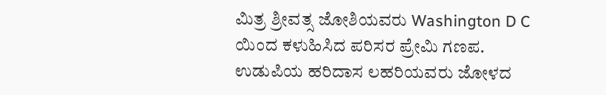ಮಿತ್ರ ಶ್ರೀವತ್ಸ ಜೋಶಿಯವರು Washington D C ಯಿಂದ ಕಳುಹಿಸಿದ ಪರಿಸರ ಪ್ರೇಮಿ ಗಣಪ. ಉಡುಪಿಯ ಹರಿದಾಸ ಲಹರಿಯವರು ಜೋಳದ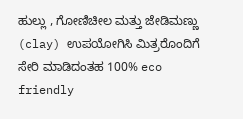ಹುಲ್ಲು , ಗೋಣಿಚೀಲ ಮತ್ತು ಜೇಡಿಮಣ್ಣು (clay) ಉಪಯೋಗಿಸಿ ಮಿತ್ರರೊಂದಿಗೆ ಸೇರಿ ಮಾಡಿದಂತಹ 100% eco friendly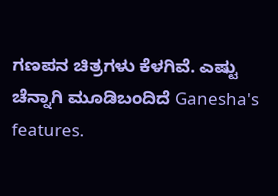ಗಣಪನ ಚಿತ್ರಗಳು ಕೆಳಗಿವೆ. ಎಷ್ಟು ಚೆನ್ನಾಗಿ ಮೂಡಿಬಂದಿದೆ Ganesha's features.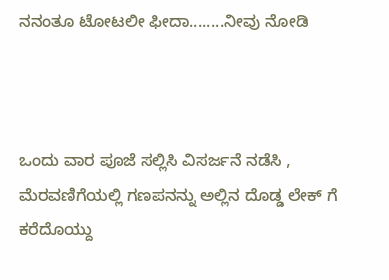ನನಂತೂ ಟೋಟಲೀ ಫೀದಾ........ನೀವು ನೋಡಿ



ಒಂದು ವಾರ ಪೂಜೆ ಸಲ್ಲಿಸಿ ವಿಸರ್ಜನೆ ನಡೆಸಿ , ಮೆರವಣಿಗೆಯಲ್ಲಿ ಗಣಪನನ್ನು ಅಲ್ಲಿನ ದೊಡ್ಡ ಲೇಕ್ ಗೆ ಕರೆದೊಯ್ದು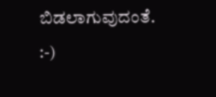ಬಿಡಲಾಗುವುದಂತೆ.
:-)